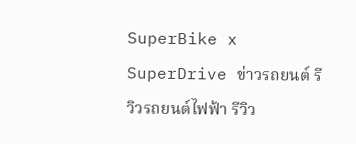SuperBike x SuperDrive ข่าวรถยนต์ รีวิวรถยนต์ไฟฟ้า รีวิว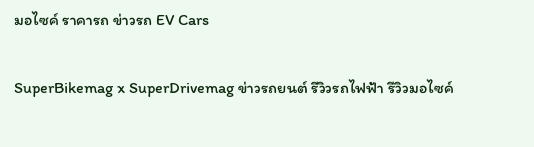มอไซค์ ราคารถ ข่าวรถ EV Cars

SuperBikemag x SuperDrivemag ข่าวรถยนต์ รีวิวรถไฟฟ้า รีวิวมอไซค์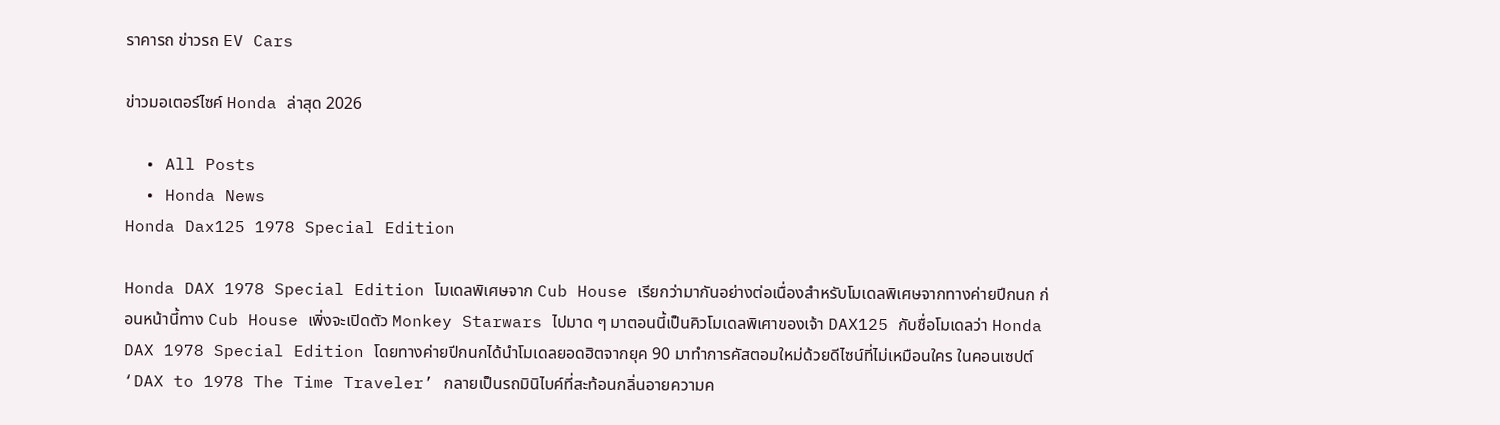ราคารถ ข่าวรถ EV Cars

ข่าวมอเตอร์ไซค์ Honda ล่าสุด 2026

  • All Posts
  • Honda News
Honda Dax125 1978 Special Edition

Honda DAX 1978 Special Edition โมเดลพิเศษจาก Cub House เรียกว่ามากันอย่างต่อเนื่องสำหรับโมเดลพิเศษจากทางค่ายปีกนก ก่อนหน้านี้ทาง Cub House เพิ่งจะเปิดตัว Monkey Starwars ไปมาด ๆ มาตอนนี้เป็นคิวโมเดลพิเศาของเจ้า DAX125 กับชื่อโมเดลว่า Honda DAX 1978 Special Edition โดยทางค่ายปีกนกได้นำโมเดลยอดฮิตจากยุค 90 มาทำการคัสตอมใหม่ด้วยดีไซน์ที่ไม่เหมือนใคร ในคอนเซปต์ ‘DAX to 1978 The Time Traveler’ กลายเป็นรถมินิไบค์ที่สะท้อนกลิ่นอายความค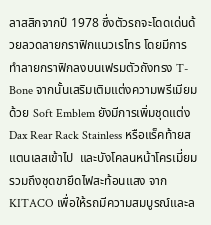ลาสสิกจากปี 1978 ซึ่งตัวรถจะโดดเด่นด้วยลวดลายกราฟิกแนวเรโทร โดยมีการทำลายกราฟิกลงบนเฟรมตัวถังทรง T-Bone จากนั้นเสริมเติมแต่งความพรีเมียมด้วย Soft Emblem ยังมีการเพิ่มชุดแต่ง Dax Rear Rack Stainless หรือแร็คท้ายสแตนเลสเข้าไป  และบังโคลนหน้าโครเมี่ยม รวมถึงชุดขายึดไฟสะท้อนแสง จาก KITACO เพื่อให้รถมีความสมบูรณ์และล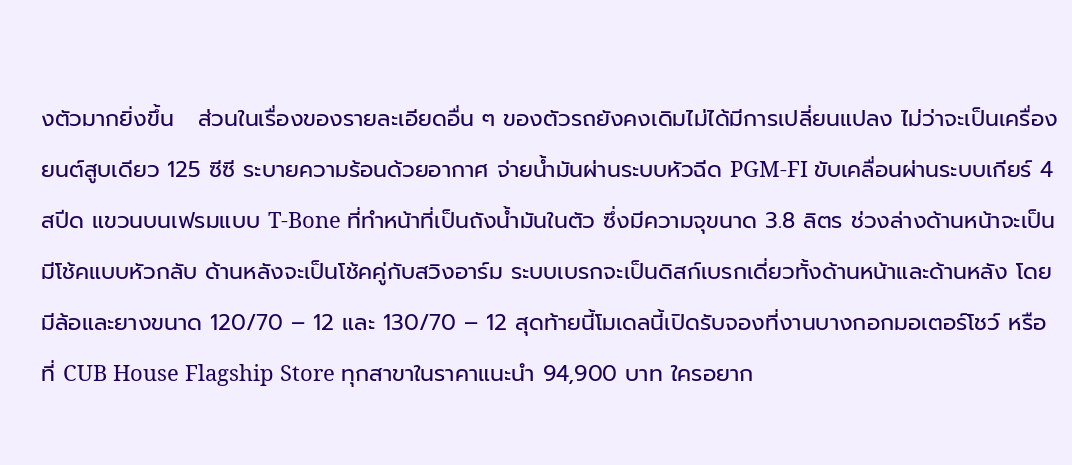งตัวมากยิ่งขึ้น   ส่วนในเรื่องของรายละเอียดอื่น ๆ ของตัวรถยังคงเดิมไม่ได้มีการเปลี่ยนแปลง ไม่ว่าจะเป็นเครื่องยนต์สูบเดียว 125 ซีซี ระบายความร้อนด้วยอากาศ จ่ายน้ำมันผ่านระบบหัวฉีด PGM-FI ขับเคลื่อนผ่านระบบเกียร์ 4  สปีด แขวนบนเฟรมแบบ T-Bone ที่ทำหน้าที่เป็นถังน้ำมันในตัว ซึ่งมีความจุขนาด 3.8 ลิตร ช่วงล่างด้านหน้าจะเป็นมีโช้คแบบหัวกลับ ด้านหลังจะเป็นโช้คคู่กับสวิงอาร์ม ระบบเบรกจะเป็นดิสก์เบรกเดี่ยวทั้งด้านหน้าและด้านหลัง โดยมีล้อและยางขนาด 120/70 – 12 และ 130/70 – 12 สุดท้ายนี้โมเดลนี้เปิดรับจองที่งานบางกอกมอเตอร์โชว์ หรือที่ CUB House Flagship Store ทุกสาขาในราคาแนะนำ 94,900 บาท ใครอยาก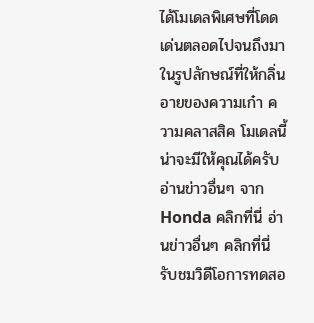ได้โมเดลพิเศษที่โดดเด่นตลอดไปจนถึงมาในรูปลักษณ์ที่ให้กลิ่นอายของความเก๋า ความคลาสสิค โมเดลนี้น่าจะมีให้คุณได้ครับ อ่านข่าวอื่นๆ จาก Honda คลิกที่นี่ อ่านข่าวอื่นๆ คลิกที่นี่ รับชมวิดีโอการทดสอ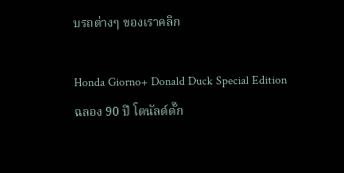บรถต่างๆ ของเราคลิก

Honda Giorno+ Donald Duck Special Edition ฉลอง 90 ปี โดนัลด์ดั๊ก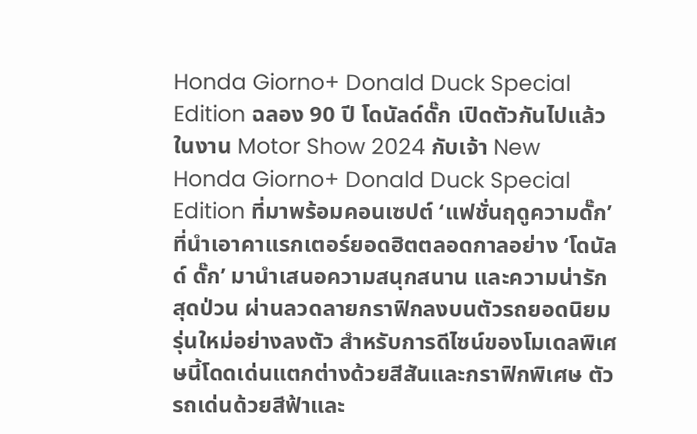Honda Giorno+ Donald Duck Special Edition ฉลอง 90 ปี โดนัลด์ดั๊ก เปิดตัวกันไปแล้วในงาน Motor Show 2024 กับเจ้า New Honda Giorno+ Donald Duck Special Edition ที่มาพร้อมคอนเซปต์ ‘แฟชั่นฤดูความดั๊ก’ ที่นำเอาคาแรกเตอร์ยอดฮิตตลอดกาลอย่าง ‘โดนัลด์ ดั๊ก’ มานำเสนอความสนุกสนาน และความน่ารักสุดป่วน ผ่านลวดลายกราฟิกลงบนตัวรถยอดนิยมรุ่นใหม่อย่างลงตัว สำหรับการดีไซน์ของโมเดลพิเศษนี้โดดเด่นแตกต่างด้วยสีสันและกราฟิกพิเศษ ตัวรถเด่นด้วยสีฟ้าและ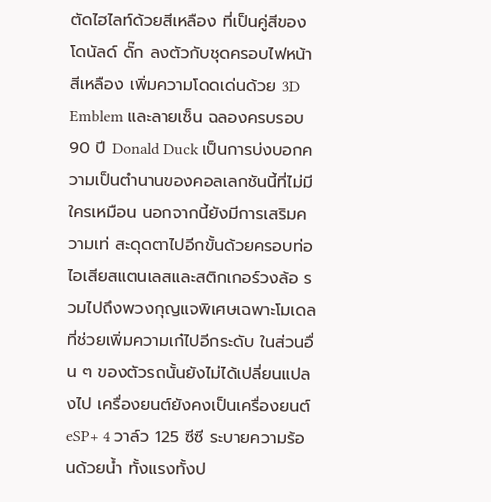ตัดไฮไลท์ด้วยสีเหลือง ที่เป็นคู่สีของโดนัลด์ ดั๊ก ลงตัวกับชุดครอบไฟหน้าสีเหลือง เพิ่มความโดดเด่นด้วย 3D Emblem และลายเซ็น ฉลองครบรอบ 90 ปี Donald Duck เป็นการบ่งบอกความเป็นตำนานของคอลเลกชันนี้ที่ไม่มีใครเหมือน นอกจากนี้ยังมีการเสริมความเท่ สะดุดตาไปอีกขั้นด้วยครอบท่อไอเสียสแตนเลสและสติกเกอร์วงล้อ รวมไปถึงพวงกุญแจพิเศษเฉพาะโมเดลที่ช่วยเพิ่มความเก๋ไปอีกระดับ ในส่วนอื่น ๆ ของตัวรถนั้นยังไม่ได้เปลี่ยนแปลงไป เครื่องยนต์ยังคงเป็นเครื่องยนต์ eSP+ 4 วาล์ว 125 ซีซี ระบายความร้อนด้วยน้ำ ทั้งแรงทั้งป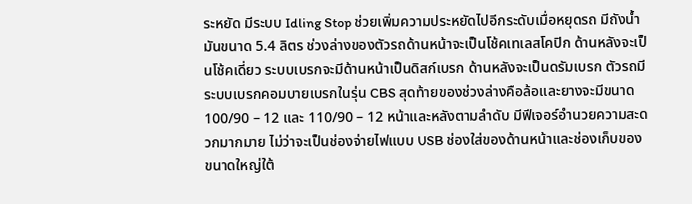ระหยัด มีระบบ Idling Stop ช่วยเพิ่มความประหยัดไปอีกระดับเมื่อหยุดรถ มีถังน้ำมันขนาด 5.4 ลิตร ช่วงล่างของตัวรถด้านหน้าจะเป็นโช้คเทเลสโคปิก ด้านหลังจะเป็นโช้คเดี่ยว ระบบเบรกจะมีด้านหน้าเป็นดิสก์เบรก ด้านหลังจะเป็นดรัมเบรก ตัวรถมีระบบเบรกคอมบายเบรกในรุ่น CBS สุดท้ายของช่วงล่างคือล้อและยางจะมีขนาด 100/90 – 12 และ 110/90 – 12 หน้าและหลังตามลำดับ มีฟีเจอร์อำนวยความสะดวกมากมาย ไม่ว่าจะเป็นช่องจ่ายไฟแบบ USB ช่องใส่ของด้านหน้าและช่องเก็บของขนาดใหญ่ใต้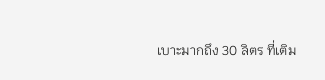เบาะมากถึง 30 ลิตร ที่เติม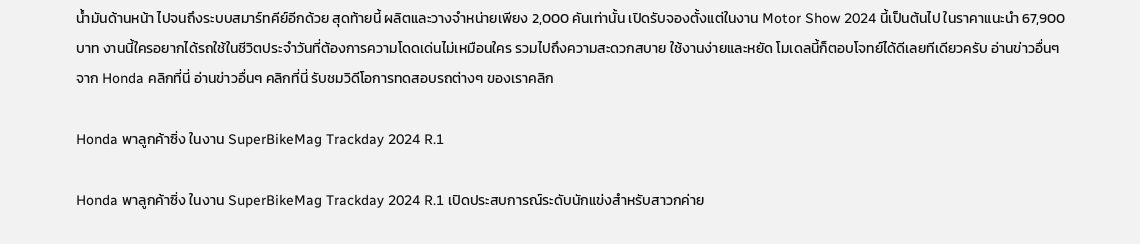น้ำมันด้านหน้า ไปจนถึงระบบสมาร์ทคีย์อีกด้วย สุดท้ายนี้ ผลิตและวางจำหน่ายเพียง 2,000 คันเท่านั้น เปิดรับจองตั้งแต่ในงาน Motor Show 2024 นี้เป็นต้นไป ในราคาแนะนำ 67,900 บาท งานนี้ใครอยากได้รถใช้ในชีวิตประจำวันที่ต้องการความโดดเด่นไม่เหมือนใคร รวมไปถึงความสะดวกสบาย ใช้งานง่ายและหยัด โมเดลนี้ก็ตอบโจทย์ได้ดีเลยทีเดียวครับ อ่านข่าวอื่นๆ จาก Honda คลิกที่นี่ อ่านข่าวอื่นๆ คลิกที่นี่ รับชมวิดีโอการทดสอบรถต่างๆ ของเราคลิก

Honda พาลูกค้าซิ่ง ในงาน SuperBikeMag Trackday 2024 R.1

Honda พาลูกค้าซิ่ง ในงาน SuperBikeMag Trackday 2024 R.1 เปิดประสบการณ์ระดับนักแข่งสำหรับสาวกค่าย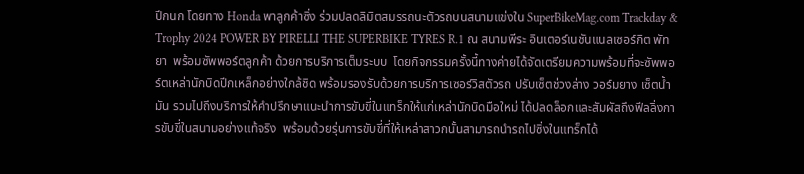ปีกนก โดยทาง Honda พาลูกค้าซิ่ง ร่วมปลดลิมิตสมรรถนะตัวรถบนสนามแข่งใน SuperBikeMag.com Trackday & Trophy 2024 POWER BY PIRELLI THE SUPERBIKE TYRES R.1 ณ สนามพีระ อินเตอร์เนชันแนลเซอร์กิต พัทยา  พร้อมซัพพอร์ตลูกค้า ด้วยการบริการเต็มระบบ  โดยกิจกรรมครั้งนี้ทางค่ายได้จัดเตรียมความพร้อมที่จะซัพพอร์ตเหล่านักบิดปีกเหล็กอย่างใกล้ชิด พร้อมรองรับด้วยการบริการเซอร์วิสตัวรถ ปรับเซ็ตช่วงล่าง วอร์มยาง เซ็ตน้ำมัน รวมไปถึงบริการให้คำปรึกษาแนะนำการขับขี่ในแทร็กให้แก่เหล่านักบิดมือใหม่ ได้ปลดล็อกและสัมผัสถึงฟีลลิ่งการขับขี่ในสนามอย่างแท้จริง  พร้อมด้วยรุ่นการขับขี่ที่ให้เหล่าสาวกนั้นสามารถนำรถไปซิ่งในแทร็กได้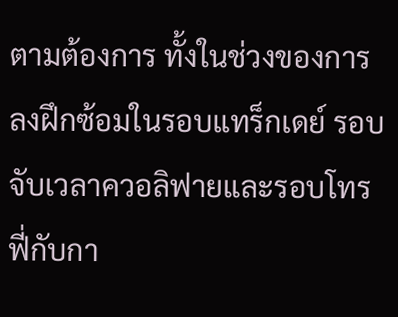ตามต้องการ ทั้งในช่วงของการลงฝึกซ้อมในรอบแทร็กเดย์ รอบจับเวลาควอลิฟายและรอบโทรฟี่กับกา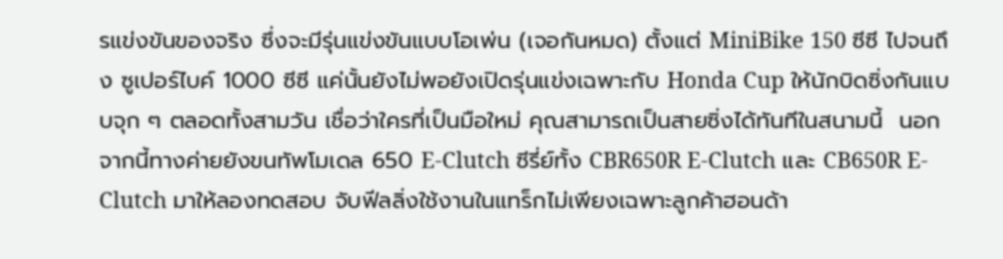รแข่งขันของจริง ซึ่งจะมีรุ่นแข่งขันแบบโอเพ่น (เจอกันหมด) ตั้งแต่ MiniBike 150 ซีซี ไปจนถึง ซูเปอร์ไบค์ 1000 ซีซี แค่นั้นยังไม่พอยังเปิดรุ่นแข่งเฉพาะกับ Honda Cup ให้นักบิดซิ่งกันแบบจุก ๆ ตลอดทั้งสามวัน เชื่อว่าใครที่เป็นมือใหม่ คุณสามารถเป็นสายซิ่งได้ทันทีในสนามนี้  นอกจากนี้ทางค่ายยังขนทัพโมเดล 650 E-Clutch ซีรี่ย์ทั้ง CBR650R E-Clutch และ CB650R E-Clutch มาให้ลองทดสอบ จับฟีลลิ่งใช้งานในแทร็กไม่เพียงเฉพาะลูกค้าฮอนด้า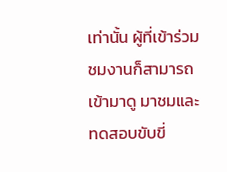เท่านั้น ผู้ที่เข้าร่วมชมงานก็สามารถเข้ามาดู มาชมและทดสอบขับขี่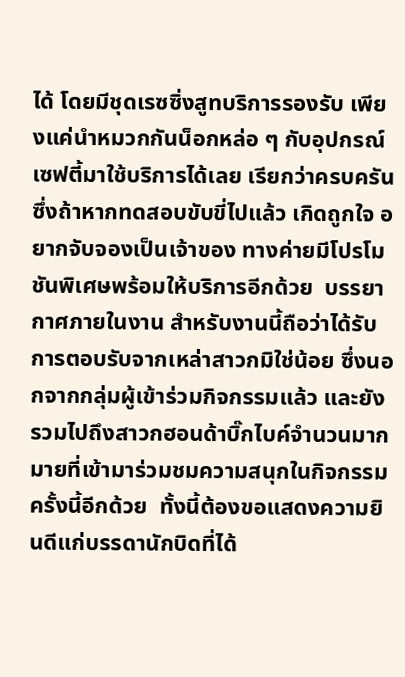ได้ โดยมีชุดเรซซิ่งสูทบริการรองรับ เพียงแค่นำหมวกกันน็อกหล่อ ๆ กับอุปกรณ์เซฟตี้มาใช้บริการได้เลย เรียกว่าครบครัน ซึ่งถ้าหากทดสอบขับขี่ไปแล้ว เกิดถูกใจ อยากจับจองเป็นเจ้าของ ทางค่ายมีโปรโมชันพิเศษพร้อมให้บริการอีกด้วย  บรรยากาศภายในงาน สำหรับงานนี้ถือว่าได้รับการตอบรับจากเหล่าสาวกมิใช่น้อย ซึ่งนอกจากกลุ่มผู้เข้าร่วมกิจกรรมแล้ว และยังรวมไปถึงสาวกฮอนด้าบิ๊กไบค์จำนวนมากมายที่เข้ามาร่วมชมความสนุกในกิจกรรมครั้งนี้อีกด้วย  ทั้งนี้ต้องขอแสดงความยินดีแก่บรรดานักบิดที่ได้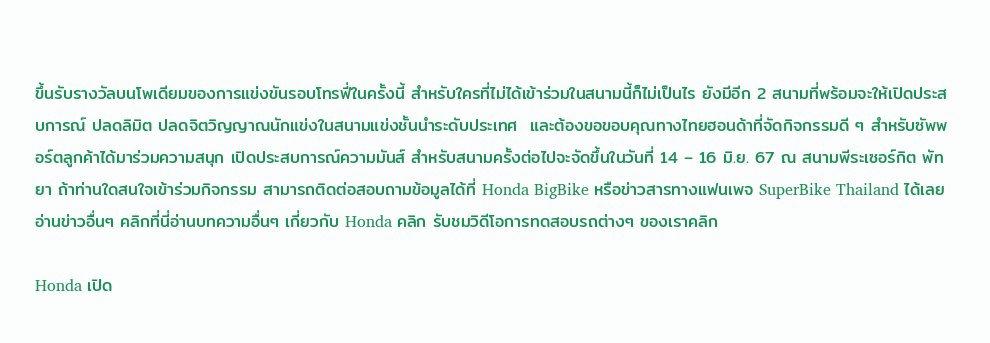ขึ้นรับรางวัลบนโพเดียมของการแข่งขันรอบโทรฟี่ในครั้งนี้ สำหรับใครที่ไม่ได้เข้าร่วมในสนามนี้ก็ไม่เป็นไร ยังมีอีก 2 สนามที่พร้อมจะให้เปิดประสบการณ์ ปลดลิมิต ปลดจิตวิญญาณนักแข่งในสนามแข่งชั้นนำระดับประเทศ  และต้องขอขอบคุณทางไทยฮอนด้าที่จัดกิจกรรมดี ๆ สำหรับซัพพอร์ตลูกค้าได้มาร่วมความสนุก เปิดประสบการณ์ความมันส์ สำหรับสนามครั้งต่อไปจะจัดขึ้นในวันที่ 14 – 16 มิ.ย. 67 ณ สนามพีระเซอร์กิต พัทยา ถ้าท่านใดสนใจเข้าร่วมกิจกรรม สามารถติดต่อสอบถามข้อมูลได้ที่ Honda BigBike หรือข่าวสารทางแฟนเพจ SuperBike Thailand ได้เลย  อ่านข่าวอื่นๆ คลิกที่นี่อ่านบทความอื่นๆ เกี่ยวกับ Honda คลิก รับชมวิดีโอการทดสอบรถต่างๆ ของเราคลิก

Honda เปิด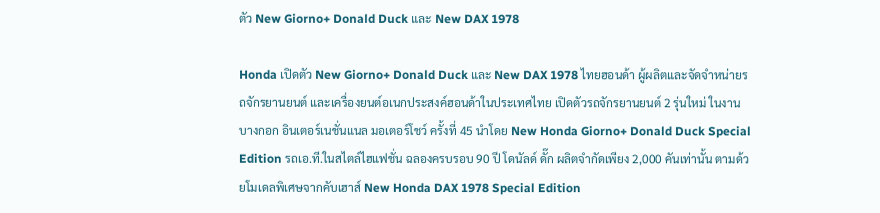ตัว New Giorno+ Donald Duck และ New DAX 1978

Honda เปิดตัว New Giorno+ Donald Duck และ New DAX 1978 ไทยฮอนด้า ผู้ผลิตและจัดจำหน่ายรถจักรยานยนต์ และเครื่องยนต์อเนกประสงค์ฮอนด้าในประเทศไทย เปิดตัวรถจักรยานยนต์ 2 รุ่นใหม่ ในงานบางกอก อินเตอร์เนชั่นแนล มอเตอร์โชว์ ครั้งที่ 45 นำโดย New Honda Giorno+ Donald Duck Special Edition รถเอ.ที.ในสไตล์ไฮแฟชั่น ฉลองครบรอบ 90 ปี โดนัลด์ ดั๊ก ผลิตจำกัดเพียง 2,000 คันเท่านั้น ตามด้วยโมเดลพิเศษจากคับเฮาส์ New Honda DAX 1978 Special Edition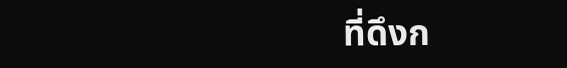ที่ดึงก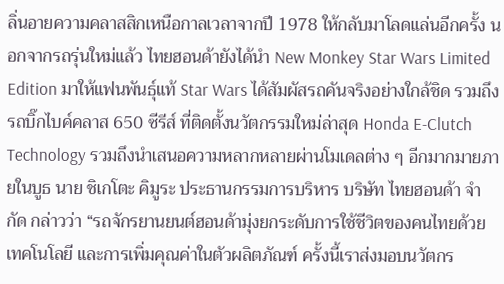ลิ่นอายความคลาสสิกเหนือกาลเวลาจากปี 1978 ให้กลับมาโลดแล่นอีกครั้ง นอกจากรถรุ่นใหม่แล้ว ไทยฮอนด้ายังได้นำ New Monkey Star Wars Limited Edition มาให้แฟนพันธุ์แท้ Star Wars ได้สัมผัสรถคันจริงอย่างใกล้ชิด รวมถึงรถบิ๊กไบค์คลาส 650 ซีรีส์ ที่ติดตั้งนวัตกรรมใหม่ล่าสุด Honda E-Clutch Technology รวมถึงนำเสนอความหลากหลายผ่านโมเดลต่าง ๆ อีกมากมายภายในบูธ นาย ชิเกโตะ คิมูระ ประธานกรรมการบริหาร บริษัท ไทยฮอนด้า จำกัด กล่าวว่า “รถจักรยานยนต์ฮอนด้ามุ่งยกระดับการใช้ชีวิตของคนไทยด้วยเทคโนโลยี และการเพิ่มคุณค่าในตัวผลิตภัณฑ์ ครั้งนี้เราส่งมอบนวัตกร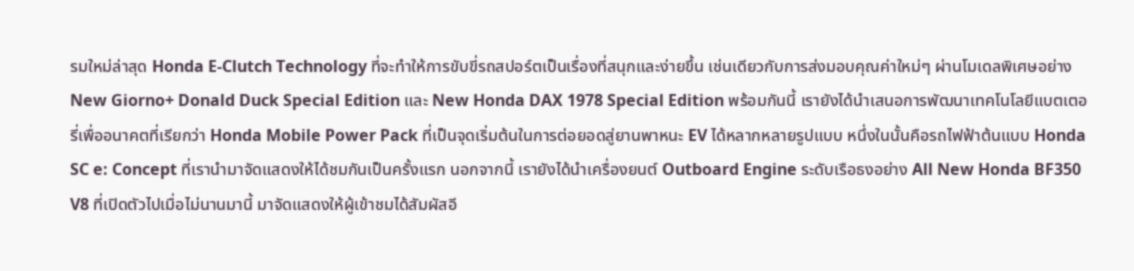รมใหม่ล่าสุด Honda E-Clutch Technology ที่จะทำให้การขับขี่รถสปอร์ตเป็นเรื่องที่สนุกและง่ายขึ้น เช่นเดียวกับการส่งมอบคุณค่าใหม่ๆ ผ่านโมเดลพิเศษอย่าง New Giorno+ Donald Duck Special Edition และ New Honda DAX 1978 Special Edition พร้อมกันนี้ เรายังได้นำเสนอการพัฒนาเทคโนโลยีแบตเตอรี่เพื่ออนาคตที่เรียกว่า Honda Mobile Power Pack ที่เป็นจุดเริ่มต้นในการต่อยอดสู่ยานพาหนะ EV ได้หลากหลายรูปแบบ หนึ่งในนั้นคือรถไฟฟ้าต้นแบบ Honda SC e: Concept ที่เรานำมาจัดแสดงให้ได้ชมกันเป็นครั้งแรก นอกจากนี้ เรายังได้นำเครื่องยนต์ Outboard Engine ระดับเรือธงอย่าง All New Honda BF350 V8 ที่เปิดตัวไปเมื่อไม่นานมานี้ มาจัดแสดงให้ผู้เข้าชมได้สัมผัสอี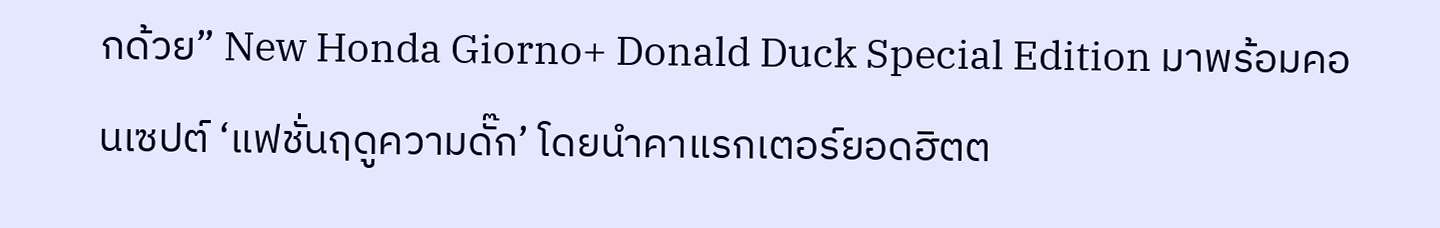กด้วย” New Honda Giorno+ Donald Duck Special Edition มาพร้อมคอนเซปต์ ‘แฟชั่นฤดูความดั๊ก’ โดยนำคาแรกเตอร์ยอดฮิตต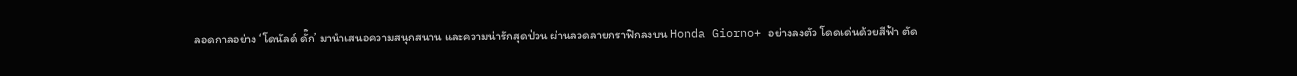ลอดกาลอย่าง ‘โดนัลด์ ดั๊ก’ มานำเสนอความสนุกสนาน และความน่ารักสุดป่วน ผ่านลวดลายกราฟิกลงบน Honda Giorno+ อย่างลงตัว โดดเด่นด้วยสีฟ้า ตัด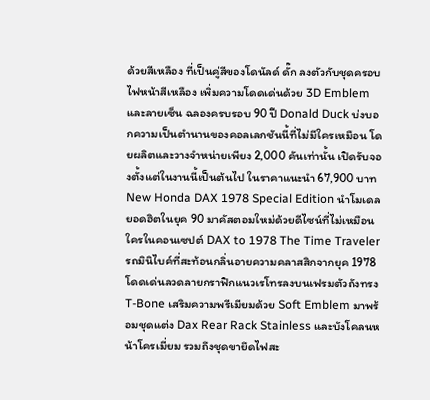ด้วยสีเหลือง ที่เป็นคู่สีของโดนัลด์ ดั๊ก ลงตัวกับชุดครอบไฟหน้าสีเหลือง เพิ่มความโดดเด่นด้วย 3D Emblem และลายเซ็น ฉลองครบรอบ 90 ปี Donald Duck บ่งบอกความเป็นตำนานของคอลเลกชันนี้ที่ไม่มีใครเหมือน โดยผลิตและวางจำหน่ายเพียง 2,000 คันเท่านั้น เปิดรับจองตั้งแต่ในงานนี้เป็นต้นไป ในราคาแนะนำ 67,900 บาท New Honda DAX 1978 Special Edition นำโมเดลยอดฮิตในยุค 90 มาคัสตอมใหม่ด้วยดีไซน์ที่ไม่เหมือนใครในคอนเซปต์ DAX to 1978 The Time Traveler รถมินิไบค์ที่สะท้อนกลิ่นอายความคลาสสิกจากยุค 1978 โดดเด่นลวดลายกราฟิกแนวเรโทรลงบนเฟรมตัวถังทรง T-Bone เสริมความพรีเมียมด้วย Soft Emblem มาพร้อมชุดแต่ง Dax Rear Rack Stainless และบังโคลนหน้าโครเมี่ยม รวมถึงชุดขายึดไฟสะ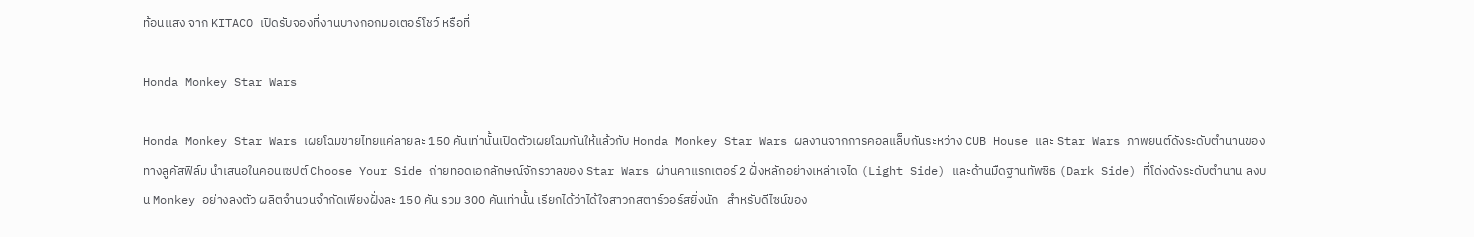ท้อนแสง จาก KITACO เปิดรับจองที่งานบางกอกมอเตอร์โชว์ หรือที่

Honda Monkey Star Wars

Honda Monkey Star Wars เผยโฉมขายไทยแค่ลายละ 150 คันเท่านั้นเปิดตัวเผยโฉมกันให้แล้วกับ Honda Monkey Star Wars ผลงานจากการคอลแล็บกันระหว่าง CUB House และ Star Wars ภาพยนต์ดังระดับตำนานของทางลูคัสฟิล์ม นำเสนอในคอนเซปต์ Choose Your Side ถ่ายทอดเอกลักษณ์จักรวาลของ Star Wars ผ่านคาแรกเตอร์ 2 ฝั่งหลักอย่างเหล่าเจได (Light Side) และด้านมืดฐานทัพซิธ (Dark Side) ที่โด่งดังระดับตำนาน ลงบน Monkey อย่างลงตัว ผลิตจำนวนจำกัดเพียงฝั่งละ 150 คัน รวม 300 คันเท่านั้น เรียกได้ว่าได้ใจสาวกสตาร์วอร์สยิ่งนัก   สำหรับดีไซน์ของ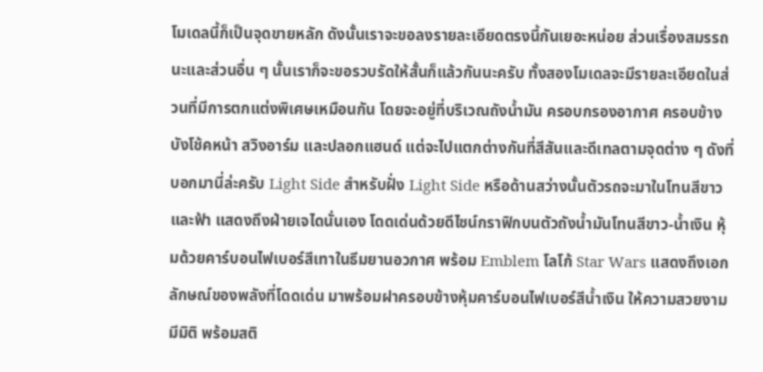โมเดลนี้ก็เป็นจุดขายหลัก ดังนั้นเราจะขอลงรายละเอียดตรงนี้กันเยอะหน่อย ส่วนเรื่องสมรรถนะและส่วนอื่น ๆ นั้นเราก็จะขอรวบรัดให้สั้นก็แล้วกันนะครับ ทั้งสองโมเดลจะมีรายละเอียดในส่วนที่มีการตกแต่งพิเศษเหมือนกัน โดยจะอยู่ที่บริเวณถังน้ำมัน ครอบกรองอากาศ ครอบข้าง บังโช้คหน้า สวิงอาร์ม และปลอกแฮนด์ แต่จะไปแตกต่างกันที่สีสันและดีเทลตามจุดต่าง ๆ ดังที่บอกมานี่ล่ะครับ Light Side สำหรับฝั่ง Light Side หรือด้านสว่างนั้นตัวรถจะมาในโทนสีขาวและฟ้า แสดงถึงฝ่ายเจไดนั่นเอง โดดเด่นด้วยดีไซน์กราฟิกบนตัวถังน้ำมันโทนสีขาว-น้ำเงิน หุ้มด้วยคาร์บอนไฟเบอร์สีเทาในธีมยานอวกาศ พร้อม Emblem โลโก้ Star Wars แสดงถึงเอกลักษณ์ของพลังที่โดดเด่น มาพร้อมฝาครอบข้างหุ้มคาร์บอนไฟเบอร์สีน้ำเงิน ให้ความสวยงามมีมิติ พร้อมสติ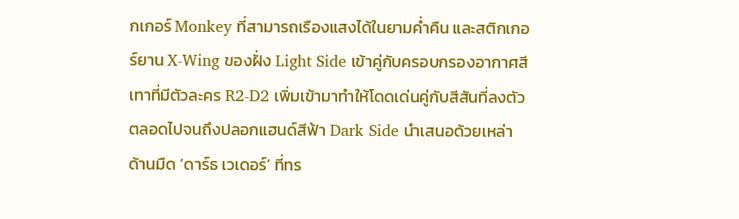กเกอร์ Monkey ที่สามารถเรืองแสงได้ในยามค่ำคืน และสติกเกอร์ยาน X-Wing ของฝั่ง Light Side เข้าคู่กับครอบกรองอากาศสีเทาที่มีตัวละคร R2-D2 เพิ่มเข้ามาทำให้โดดเด่นคู่กับสีสันที่ลงตัว ตลอดไปจนถึงปลอกแฮนด์สีฟ้า Dark Side นำเสนอด้วยเหล่าด้านมืด ‘ดาร์ธ เวเดอร์’ ที่ทร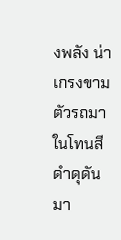งพลัง น่าเกรงขาม ตัวรถมาในโทนสีดำดุดัน มา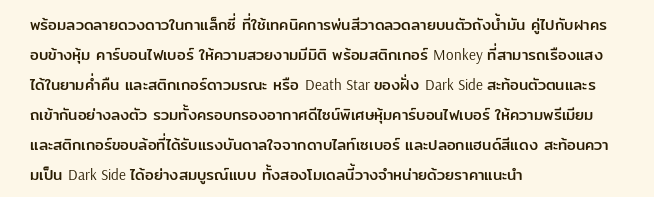พร้อมลวดลายดวงดาวในกาแล็กซี่ ที่ใช้เทคนิคการพ่นสีวาดลวดลายบนตัวถังน้ำมัน คู่ไปกับฝาครอบข้างหุ้ม คาร์บอนไฟเบอร์ ให้ความสวยงามมีมิติ พร้อมสติกเกอร์ Monkey ที่สามารถเรืองแสงได้ในยามค่ำคืน และสติกเกอร์ดาวมรณะ หรือ Death Star ของฝั่ง Dark Side สะท้อนตัวตนและรถเข้ากันอย่างลงตัว รวมทั้งครอบกรองอากาศดีไซน์พิเศษหุ้มคาร์บอนไฟเบอร์ ให้ความพรีเมียม และสติกเกอร์ขอบล้อที่ได้รับแรงบันดาลใจจากดาบไลท์เซเบอร์ และปลอกแฮนด์สีแดง สะท้อนความเป็น Dark Side ได้อย่างสมบูรณ์แบบ ทั้งสองโมเดลนี้วางจำหน่ายด้วยราคาแนะนำ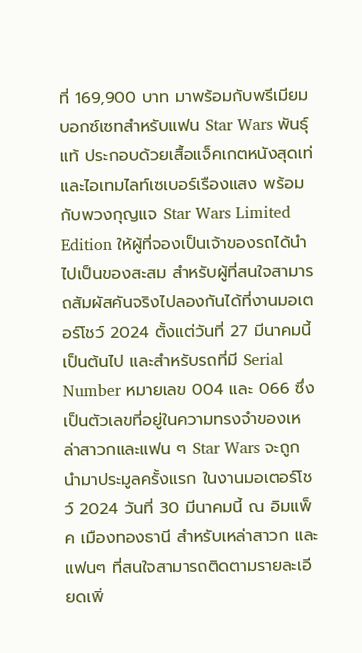ที่ 169,900 บาท มาพร้อมกับพรีเมียมบอกซ์เซทสำหรับแฟน Star Wars พันธุ์แท้ ประกอบด้วยเสื้อแจ็คเกตหนังสุดเท่ และไอเทมไลท์เซเบอร์เรืองแสง พร้อมกับพวงกุญแจ Star Wars Limited Edition ให้ผู้ที่จองเป็นเจ้าของรถได้นำไปเป็นของสะสม สำหรับผู้ที่สนใจสามารถสัมผัสคันจริงไปลองกันได้ที่งานมอเตอร์โชว์ 2024 ตั้งแต่วันที่ 27 มีนาคมนี้เป็นต้นไป และสำหรับรถที่มี Serial Number หมายเลข 004 และ 066 ซึ่งเป็นตัวเลขที่อยู่ในความทรงจำของเหล่าสาวกและแฟน ๆ Star Wars จะถูกนำมาประมูลครั้งแรก ในงานมอเตอร์โชว์ 2024 วันที่ 30 มีนาคมนี้ ณ อิมแพ็ค เมืองทองธานี สำหรับเหล่าสาวก และแฟนๆ ที่สนใจสามารถติดตามรายละเอียดเพิ่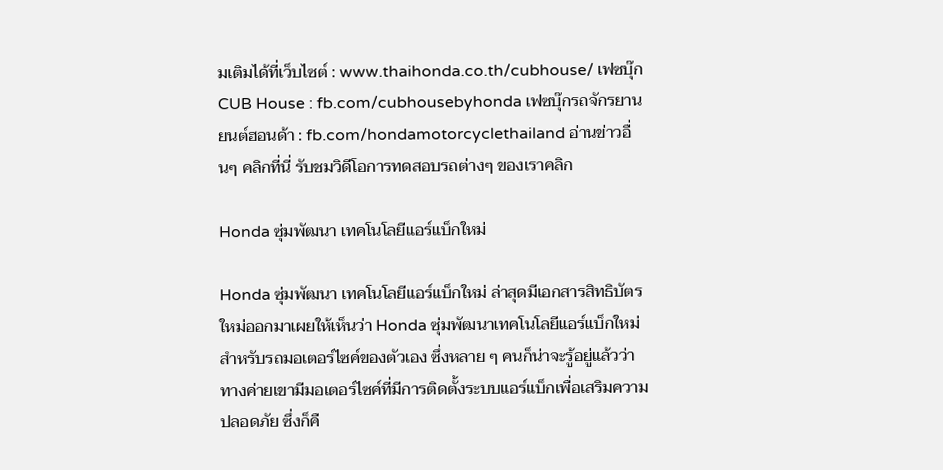มเติมได้ที่เว็บไซต์ : www.thaihonda.co.th/cubhouse/ เฟซบุ๊ก CUB House : fb.com/cubhousebyhonda เฟซบุ๊กรถจักรยานยนต์ฮอนด้า : fb.com/hondamotorcyclethailand อ่านข่าวอื่นๆ คลิกที่นี่ รับชมวิดีโอการทดสอบรถต่างๆ ของเราคลิก

Honda ซุ่มพัฒนา เทคโนโลยีแอร์แบ็กใหม่

Honda ซุ่มพัฒนา เทคโนโลยีแอร์แบ็กใหม่ ล่าสุดมีเอกสารสิทธิบัตรใหม่ออกมาเผยให้เห็นว่า Honda ซุ่มพัฒนาเทคโนโลยีแอร์แบ็กใหม่สำหรับรถมอเตอร์ไซค์ของตัวเอง ซึ่งหลาย ๆ คนก็น่าจะรู้อยู่แล้วว่าทางค่ายเขามีมอเตอร์ไซค์ที่มีการติดตั้งระบบแอร์แบ็กเพื่อเสริมความปลอดภัย ซึ่งก็คื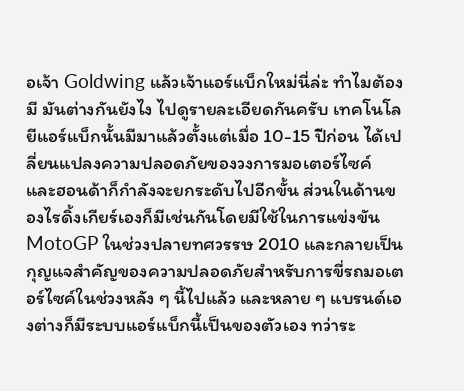อเจ้า Goldwing แล้วเจ้าแอร์แบ็กใหม่นี่ล่ะ ทำไมต้องมี มันต่างกันยังไง ไปดูรายละเอียดกันครับ เทคโนโลยีแอร์แบ็กนั้นมีมาแล้วตั้งแต่เมื่อ 10-15 ปีก่อน ได้เปลี่ยนแปลงความปลอดภัยของวงการมอเตอร์ไซค์ และฮอนด้าก็กำลังจะยกระดับไปอีกขั้น ส่วนในด้านของไรดิ้งเกียร์เองก็มีเช่นกันโดยมีใช้ในการแข่งขัน MotoGP ในช่วงปลายทศวรรษ 2010 และกลายเป็นกุญแจสำคัญของความปลอดภัยสำหรับการขี่รถมอเตอร์ไซค์ในช่วงหลัง ๆ นี้ไปแล้ว และหลาย ๆ แบรนด์เองต่างก็มีระบบแอร์แบ็กนี้เป็นของตัวเอง ทว่าระ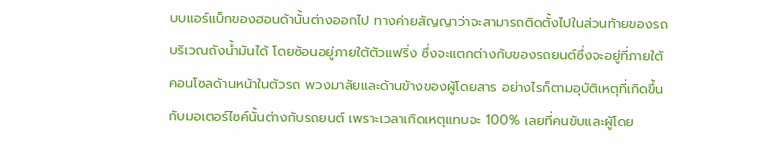บบแอร์แบ็กของฮอนด้านั้นต่างออกไป ทางค่ายสัญญาว่าจะสามารถติดตั้งไปในส่วนท้ายของรถบริเวณถังน้ำมันได้ โดยซ้อนอยู่ภายใต้ตัวแฟริ่ง ซึ่งจะแตกต่างกับของรถยนต์ซึ่งจะอยู่ที่ภายใต้คอนโซลด้านหน้าในตัวรถ พวงมาลัยและด้านข้างของผู้โดยสาร อย่างไรก็ตามอุบัติเหตุที่เกิดขึ้นกับมอเตอร์ไซค์นั้นต่างกับรถยนต์ เพราะเวลาเกิดเหตุแทบจะ 100% เลยที่คนขับและผู้โดย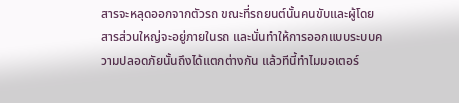สารจะหลุดออกจากตัวรถ ขณะที่รถยนต์นั้นคนขับและผู้โดยสารส่วนใหญ่จะอยู่ภายในรถ และนั่นทำให้การออกแบบระบบความปลอดภัยนั้นถึงได้แตกต่างกัน แล้วทีนี้ทำไมมอเตอร์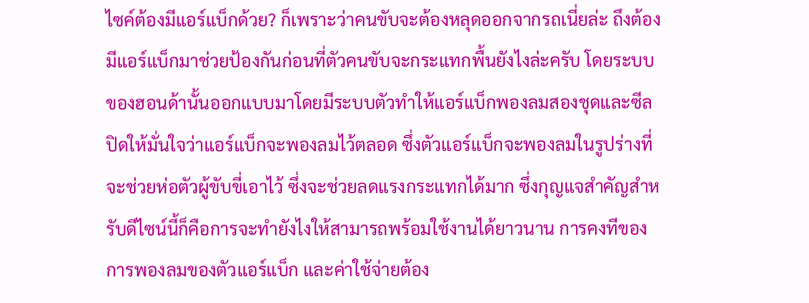ไซค์ต้องมีแอร์แบ็กด้วย? ก็เพราะว่าคนขับจะต้องหลุดออกจากรถเนี่ยล่ะ ถึงต้องมีแอร์แบ็กมาช่วยป้องกันก่อนที่ตัวคนขับจะกระแทกพื้นยังไงล่ะครับ โดยระบบของฮอนด้านั้นออกแบบมาโดยมีระบบตัวทำให้แอร์แบ็กพองลมสองชุดและซีลปิดให้มั่นใจว่าแอร์แบ็กจะพองลมไว้ตลอด ซึ่งตัวแอร์แบ็กจะพองลมในรูปร่างที่จะช่วยห่อตัวผู้ขับขี่เอาไว้ ซึ่งจะช่วยลดแรงกระแทกได้มาก ซึ่งกุญแจสำคัญสำหรับดีไซน์นี้ก็คือการจะทำยังไงให้สามารถพร้อมใช้งานได้ยาวนาน การคงทีของการพองลมของตัวแอร์แบ็ก และค่าใช้จ่ายต้อง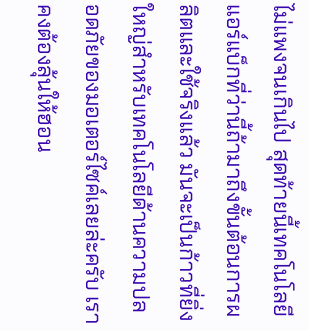ไม่แพงจนเกินไป สุดท้ายนี้เทคโนโลยีแอร์แบ็กที่ว่านี้ถ้ามาถึงขั้นต้อนการผลิตและใช้จริงแล้ว มันจะเป็นก้าวที่ยิ่งใหญ่สำหรับเทคโนโลยีด้านความปลอดภัยของมอเตอร์ไซค์เลยล่ะครับ เราคงต้องลุ้นให้ฮอน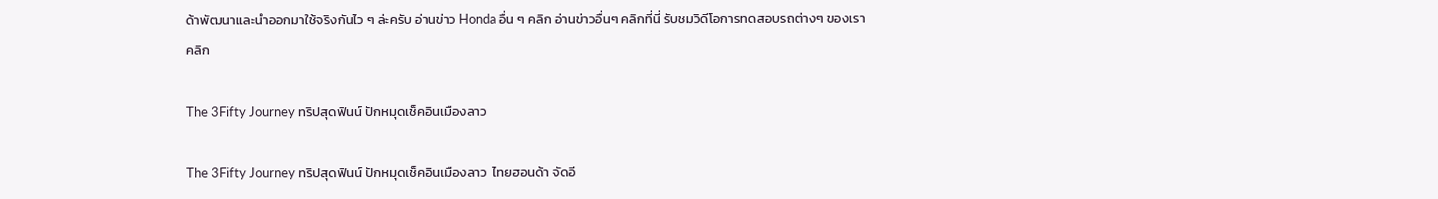ด้าพัฒนาและนำออกมาใช้จริงกันไว ๆ ล่ะครับ อ่านข่าว Honda อื่น ๆ คลิก อ่านข่าวอื่นๆ คลิกที่นี่ รับชมวิดีโอการทดสอบรถต่างๆ ของเราคลิก

The 3Fifty Journey ทริปสุดฟินน์ ปักหมุดเช็คอินเมืองลาว

The 3Fifty Journey ทริปสุดฟินน์ ปักหมุดเช็คอินเมืองลาว  ไทยฮอนด้า จัดอี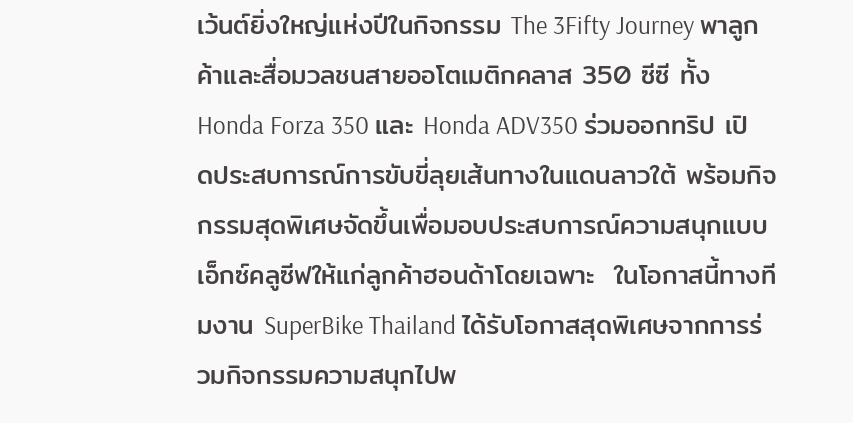เว้นต์ยิ่งใหญ่แห่งปีในกิจกรรม The 3Fifty Journey พาลูกค้าและสื่อมวลชนสายออโตเมติกคลาส 350 ซีซี ทั้ง Honda Forza 350 และ Honda ADV350 ร่วมออกทริป เปิดประสบการณ์การขับขี่ลุยเส้นทางในแดนลาวใต้ พร้อมกิจกรรมสุดพิเศษจัดขึ้นเพื่อมอบประสบการณ์ความสนุกแบบเอ็กซ์คลูซีฟให้แก่ลูกค้าฮอนด้าโดยเฉพาะ  ในโอกาสนี้ทางทีมงาน SuperBike Thailand ได้รับโอกาสสุดพิเศษจากการร่วมกิจกรรมความสนุกไปพ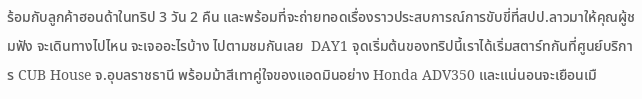ร้อมกับลูกค้าฮอนด้าในทริป 3 วัน 2 คืน และพร้อมที่จะถ่ายทอดเรื่องราวประสบการณ์การขับขี่ที่สปป.ลาวมาให้คุณผู้ชมฟัง จะเดินทางไปไหน จะเจออะไรบ้าง ไปตามชมกันเลย  DAY1 จุดเริ่มต้นของทริปนี้เราได้เริ่มสตาร์ทกันที่ศูนย์บริการ CUB House จ.อุบลราชธานี พร้อมม้าสีเทาคู่ใจของแอดมินอย่าง Honda ADV350 และแน่นอนจะเยือนเมื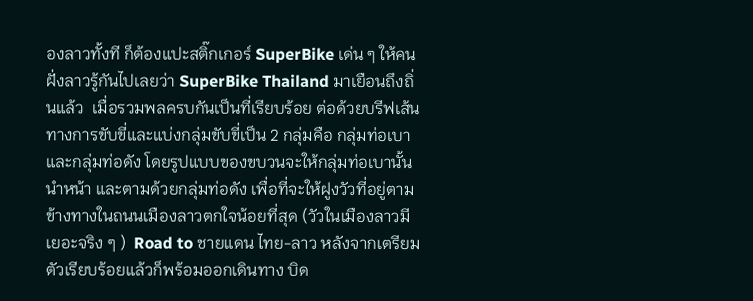องลาวทั้งที ก็ต้องแปะสติ๊กเกอร์ SuperBike เด่น ๆ ให้คนฝั่งลาวรู้กันไปเลยว่า SuperBike Thailand มาเยือนถึงถิ่นแล้ว  เมื่อรวมพลครบกันเป็นที่เรียบร้อย ต่อด้วยบรีฟเส้นทางการขับขี่และแบ่งกลุ่มขับขี่เป็น 2 กลุ่มคือ กลุ่มท่อเบาและกลุ่มท่อดัง โดยรูปแบบของขบวนจะให้กลุ่มท่อเบานั้นนำหน้า และตามด้วยกลุ่มท่อดัง เพื่อที่จะให้ฝูงวัวที่อยู่ตามข้างทางในถนนเมืองลาวตกใจน้อยที่สุด (วัวในเมืองลาวมีเยอะจริง ๆ )  Road to ชายแดน ไทย-ลาว หลังจากเตรียมตัวเรียบร้อยแล้วก็พร้อมออกเดินทาง บิด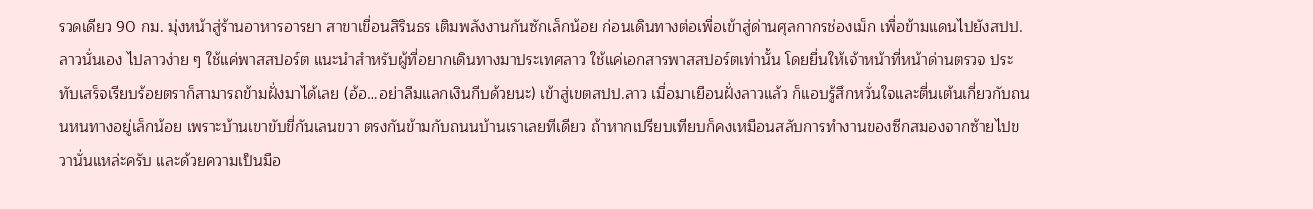รวดเดียว 90 กม. มุ่งหน้าสู่ร้านอาหารอารยา สาขาเขื่อนสิรินธร เติมพลังงานกันซักเล็กน้อย ก่อนเดินทางต่อเพื่อเข้าสู่ด่านศุลกากรช่องเม็ก เพื่อข้ามแดนไปยังสปป.ลาวนั่นเอง ไปลาวง่าย ๆ ใช้แค่พาสสปอร์ต แนะนำสำหรับผู้ที่อยากเดินทางมาประเทศลาว ใช้แค่เอกสารพาสสปอร์ตเท่านั้น โดยยื่นให้เจ้าหน้าที่หน้าด่านตรวจ ประทับเสร็จเรียบร้อยตราก็สามารถข้ามฝั่งมาได้เลย (อ้อ…อย่าลืมแลกเงินกีบด้วยนะ) เข้าสู่เขตสปป.ลาว เมื่อมาเยือนฝั่งลาวแล้ว ก็แอบรู้สึกหวั่นใจและตี่นเต้นเกี่ยวกับถนนหนทางอยู่เล็กน้อย เพราะบ้านเขาขับขี่กันเลนขวา ตรงกันข้ามกับถนนบ้านเราเลยทีเดียว ถ้าหากเปรียบเทียบก็คงเหมือนสลับการทำงานของซีกสมองจากซ้ายไปขวานั่นแหล่ะครับ และด้วยความเป็นมือ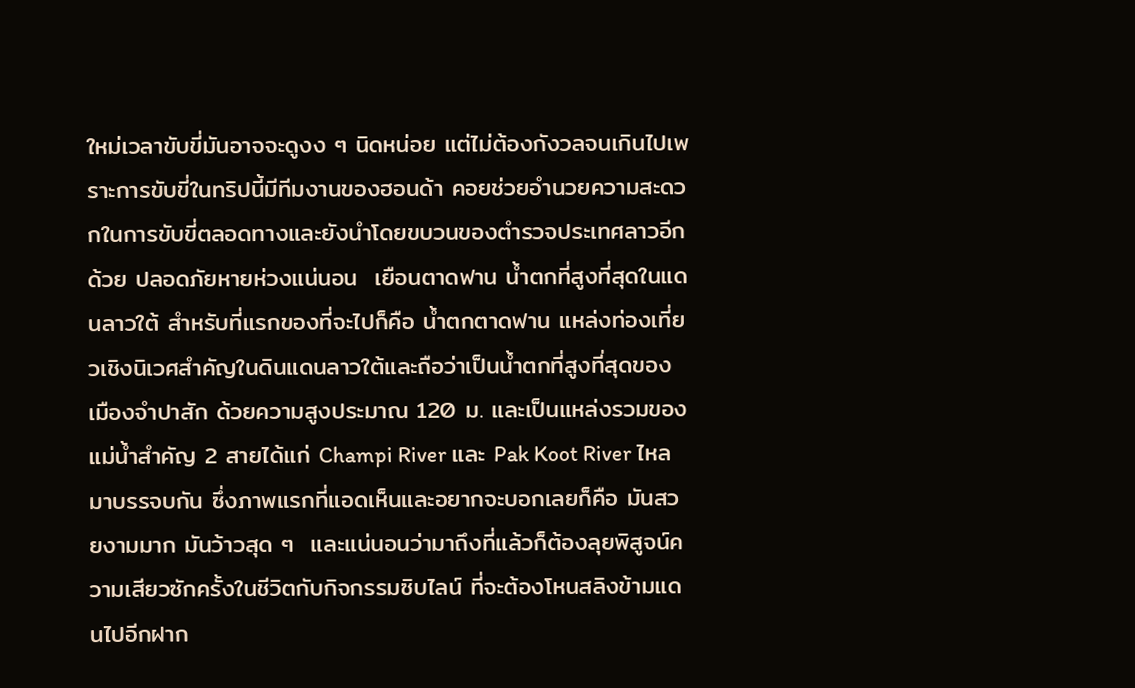ใหม่เวลาขับขี่มันอาจจะดูงง ๆ นิดหน่อย แต่ไม่ต้องกังวลจนเกินไปเพราะการขับขี่ในทริปนี้มีทีมงานของฮอนด้า คอยช่วยอำนวยความสะดวกในการขับขี่ตลอดทางและยังนำโดยขบวนของตำรวจประเทศลาวอีกด้วย ปลอดภัยหายห่วงแน่นอน  เยือนตาดฟาน น้ำตกที่สูงที่สุดในแดนลาวใต้ สำหรับที่แรกของที่จะไปก็คือ น้ำตกตาดฟาน แหล่งท่องเที่ยวเชิงนิเวศสำคัญในดินแดนลาวใต้และถือว่าเป็นน้ำตกที่สูงที่สุดของเมืองจำปาสัก ด้วยความสูงประมาณ 120 ม. และเป็นแหล่งรวมของแม่น้ำสำคัญ 2 สายได้แก่ Champi River และ Pak Koot River ไหลมาบรรจบกัน ซึ่งภาพแรกที่แอดเห็นและอยากจะบอกเลยก็คือ มันสวยงามมาก มันว้าวสุด ๆ  และแน่นอนว่ามาถึงที่แล้วก็ต้องลุยพิสูจน์ความเสียวซักครั้งในชีวิตกับกิจกรรมซิบไลน์ ที่จะต้องโหนสลิงข้ามแดนไปอีกฝาก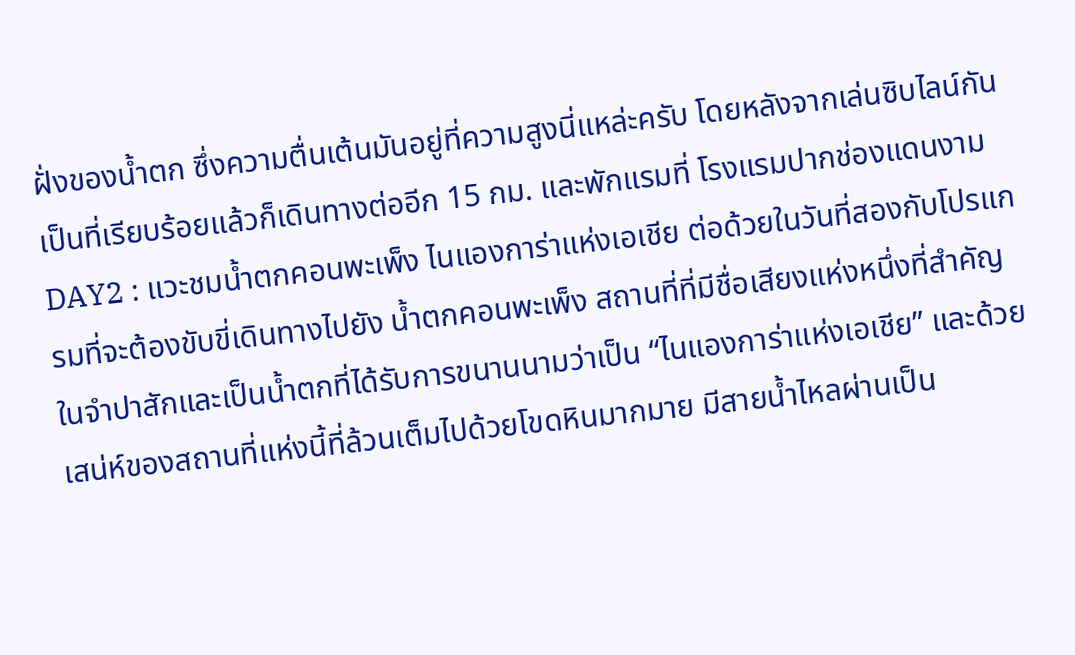ฝั่งของน้ำตก ซึ่งความตื่นเต้นมันอยู่ที่ความสูงนี่แหล่ะครับ โดยหลังจากเล่นซิบไลน์กันเป็นที่เรียบร้อยแล้วก็เดินทางต่ออีก 15 กม. และพักแรมที่ โรงแรมปากช่องแดนงาม  DAY2 : แวะชมน้ำตกคอนพะเพ็ง ไนแองการ่าแห่งเอเชีย ต่อด้วยในวันที่สองกับโปรแกรมที่จะต้องขับขี่เดินทางไปยัง น้ำตกคอนพะเพ็ง สถานที่ที่มีชื่อเสียงแห่งหนึ่งที่สำคัญในจำปาสักและเป็นน้ำตกที่ได้รับการขนานนามว่าเป็น “ไนแองการ่าแห่งเอเชีย” และด้วยเสน่ห์ของสถานที่แห่งนี้ที่ล้วนเต็มไปด้วยโขดหินมากมาย มีสายน้ำไหลผ่านเป็น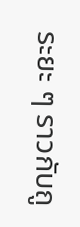ระยะ ๆ ราวกับถู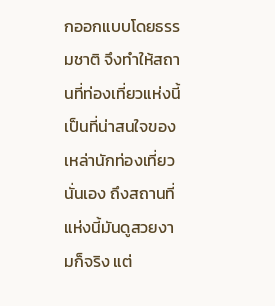กออกแบบโดยธรรมชาติ จึงทำให้สถานที่ท่องเที่ยวแห่งนี้เป็นที่น่าสนใจของเหล่านักท่องเที่ยวนั่นเอง ถึงสถานที่แห่งนี้มันดูสวยงามก็จริง แต่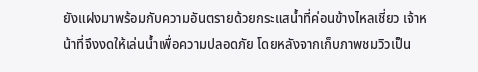ยังแฝงมาพร้อมกับความอันตรายด้วยกระแสน้ำที่ค่อนข้างไหลเชี่ยว เจ้าหน้าที่จึงงดให้เล่นน้ำเพื่อความปลอดภัย โดยหลังจากเก็บภาพชมวิวเป็น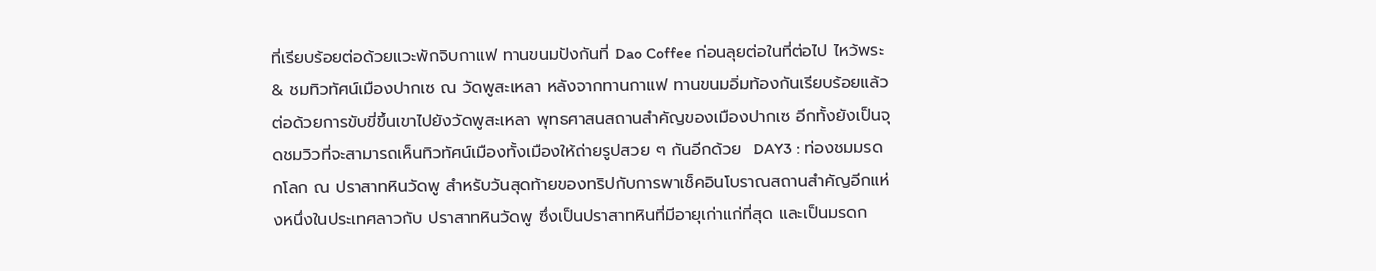ที่เรียบร้อยต่อด้วยแวะพักจิบกาแฟ ทานขนมปังกันที่ Dao Coffee ก่อนลุยต่อในที่ต่อไป ไหว้พระ & ชมทิวทัศน์เมืองปากเซ ณ วัดพูสะเหลา หลังจากทานกาแฟ ทานขนมอิ่มท้องกันเรียบร้อยแล้ว ต่อด้วยการขับขี่ขึ้นเขาไปยังวัดพูสะเหลา พุทธศาสนสถานสำคัญของเมืองปากเซ อีกทั้งยังเป็นจุดชมวิวที่จะสามารถเห็นทิวทัศน์เมืองทั้งเมืองให้ถ่ายรูปสวย ๆ กันอีกด้วย  DAY3 : ท่องชมมรดกโลก ณ ปราสาทหินวัดพู สำหรับวันสุดท้ายของทริปกับการพาเช็คอินโบราณสถานสำคัญอีกแห่งหนึ่งในประเทศลาวกับ ปราสาทหินวัดพู ซึ่งเป็นปราสาทหินที่มีอายุเก่าแก่ที่สุด และเป็นมรดก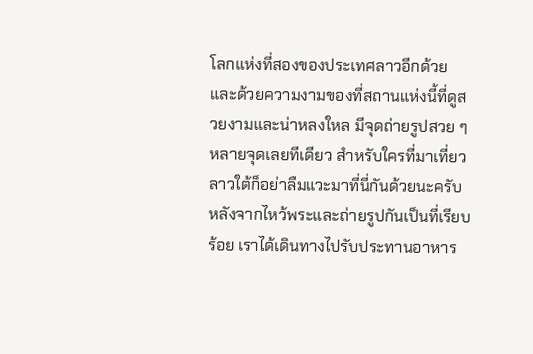โลกแห่งที่สองของประเทศลาวอีกด้วย และด้วยความงามของที่สถานแห่งนี้ที่ดูสวยงามและน่าหลงใหล มีจุดถ่ายรูปสวย ๆ หลายจุดเลยทีเดียว สำหรับใครที่มาเที่ยวลาวใต้ก็อย่าลืมแวะมาที่นี่กันด้วยนะครับ  หลังจากไหว้พระและถ่ายรูปกันเป็นที่เรียบร้อย เราได้เดินทางไปรับประทานอาหาร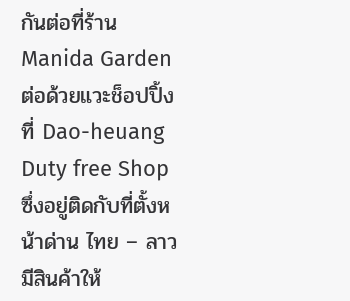กันต่อที่ร้าน Manida Garden ต่อด้วยแวะช็อปปิ้งที่ Dao-heuang Duty free Shop ซึ่งอยู่ติดกับที่ตั้งหน้าด่าน ไทย – ลาว มีสินค้าให้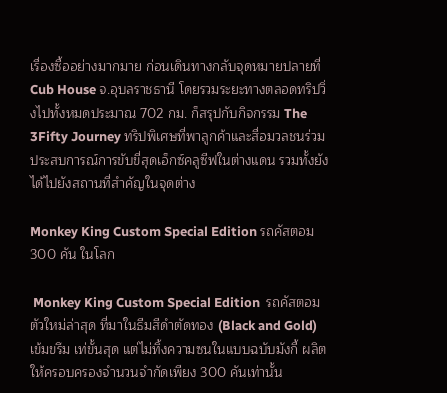เรื่องซื้ออย่างมากมาย ก่อนเดินทางกลับจุดหมายปลายที่ Cub House จ.อุบลราชธานี โดยรวมระยะทางตลอดทริปวิ่งไปทั้งหมดประมาณ 702 กม. ก็สรุปกับกิจกรรม The 3Fifty Journey ทริปพิเศษที่พาลูกค้าและสื่อมวลชนร่วมประสบการณ์การขับขี่สุดเอ็กซ์คลูซีฟในต่างแดน รวมทั้งยังได้ไปยังสถานที่สำคัญในจุดต่าง

Monkey King Custom Special Edition รถคัสตอม 300 คัน ในโลก

 Monkey King Custom Special Edition  รถคัสตอมตัวใหม่ล่าสุด ที่มาในธีมสีดำตัดทอง (Black and Gold) เข้มขรึม เท่ขั้นสุด แต่ไม่ทิ้งความซนในแบบฉบับมังกี้ ผลิตให้ครอบครองจำนวนจำกัดเพียง 300 คันเท่านั้น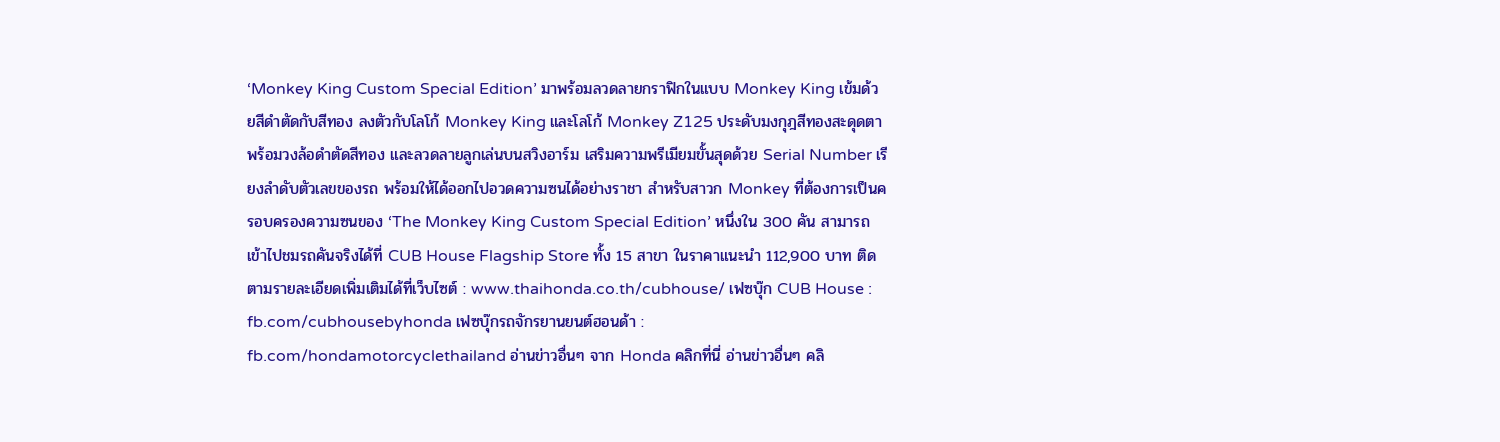‘Monkey King Custom Special Edition’ มาพร้อมลวดลายกราฟิกในแบบ Monkey King เข้มด้วยสีดำตัดกับสีทอง ลงตัวกับโลโก้ Monkey King และโลโก้ Monkey Z125 ประดับมงกุฎสีทองสะดุดตา พร้อมวงล้อดำตัดสีทอง และลวดลายลูกเล่นบนสวิงอาร์ม เสริมความพรีเมียมขั้นสุดด้วย Serial Number เรียงลำดับตัวเลขของรถ พร้อมให้ได้ออกไปอวดความซนได้อย่างราชา สำหรับสาวก Monkey ที่ต้องการเป็นครอบครองความซนของ ‘The Monkey King Custom Special Edition’ หนึ่งใน 300 คัน สามารถเข้าไปชมรถคันจริงได้ที่ CUB House Flagship Store ทั้ง 15 สาขา ในราคาแนะนำ 112,900 บาท ติดตามรายละเอียดเพิ่มเติมได้ที่เว็บไซต์ : www.thaihonda.co.th/cubhouse/ เฟซบุ๊ก CUB House : fb.com/cubhousebyhonda เฟซบุ๊กรถจักรยานยนต์ฮอนด้า : fb.com/hondamotorcyclethailand อ่านข่าวอื่นๆ จาก Honda คลิกที่นี่ อ่านข่าวอื่นๆ คลิ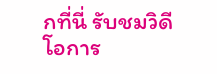กที่นี่ รับชมวิดีโอการ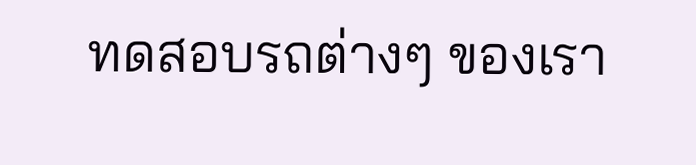ทดสอบรถต่างๆ ของเรา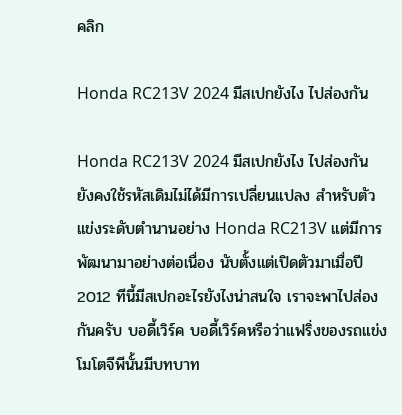คลิก

Honda RC213V 2024 มีสเปกยังไง ไปส่องกัน

Honda RC213V 2024 มีสเปกยังไง ไปส่องกัน ยังคงใช้รหัสเดิมไม่ได้มีการเปลี่ยนแปลง สำหรับตัวแข่งระดับตำนานอย่าง Honda RC213V แต่มีการพัฒนามาอย่างต่อเนื่อง นับตั้งแต่เปิดตัวมาเมื่อปี 2012 ทีนี้มีสเปกอะไรยังไงน่าสนใจ เราจะพาไปส่องกันครับ บอดี้เวิร์ค บอดี้เวิร์คหรือว่าแฟริ่งของรถแข่งโมโตจีพีนั้นมีบทบาท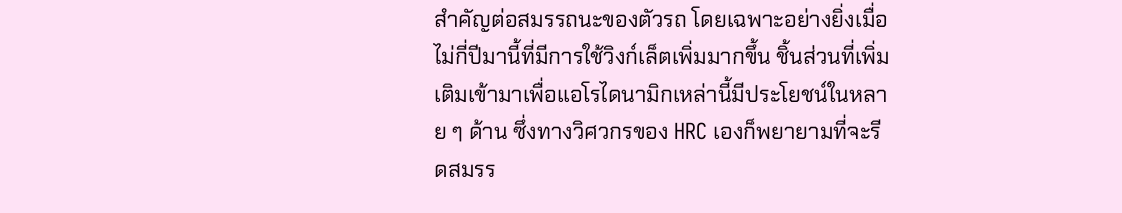สำคัญต่อสมรรถนะของตัวรถ โดยเฉพาะอย่างยิ่งเมื่อไม่กี่ปีมานี้ที่มีการใช้วิงก์เล็ตเพิ่มมากขึ้น ชิ้นส่วนที่เพิ่มเติมเข้ามาเพื่อแอโรไดนามิกเหล่านี้มีประโยชน์ในหลาย ๆ ด้าน ซึ่งทางวิศวกรของ HRC เองก็พยายามที่จะรีดสมรร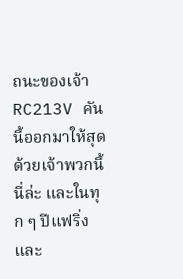ถนะของเจ้า RC213V คันนี้ออกมาให้สุดด้วยเจ้าพวกนี้นี่ล่ะ และในทุก ๆ ปีแฟริ่งและ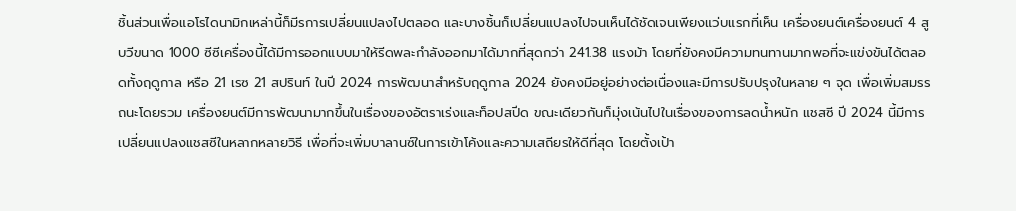ชิ้นส่วนเพื่อแอโรไดนามิกเหล่านี้ก็มีรการเปลี่ยนแปลงไปตลอด และบางชิ้นก็เปลี่ยนแปลงไปจนเห็นได้ชัดเจนเพียงแว่บแรกที่เห็น เครื่องยนต์เครื่องยนต์ 4 สูบวีขนาด 1000 ซีซีเครื่องนี้ได้มีการออกแบบมาให้รีดพละกำลังออกมาได้มากที่สุดกว่า 241.38 แรงม้า โดยที่ยังคงมีความทนทานมากพอที่จะแข่งขันได้ตลอดทั้งฤดูกาล หรือ 21 เรซ 21 สปรินท์ ในปี 2024 การพัฒนาสำหรับฤดูกาล 2024 ยังคงมีอยู่อย่างต่อเนื่องและมีการปรับปรุงในหลาย ๆ จุด เพื่อเพิ่มสมรรถนะโดยรวม เครื่องยนต์มีการพัฒนามากขึ้นในเรื่องของอัตราเร่งและท็อปสปีด ขณะเดียวกันก็มุ่งเน้นไปในเรื่องของการลดน้ำหนัก แชสซี ปี 2024 นี้มีการเปลี่ยนแปลงแชสซีในหลากหลายวิธี เพื่อที่จะเพิ่มบาลานซ์ในการเข้าโค้งและความเสถียรให้ดีที่สุด โดยตั้งเป้า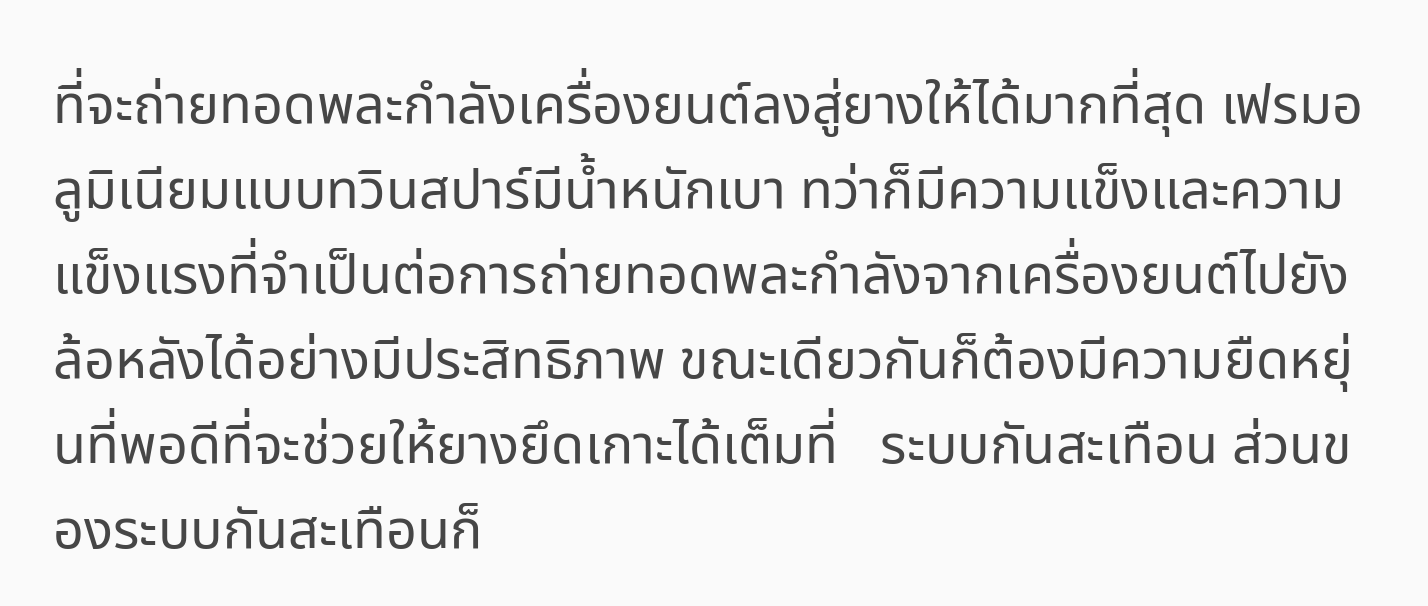ที่จะถ่ายทอดพละกำลังเครื่องยนต์ลงสู่ยางให้ได้มากที่สุด เฟรมอลูมิเนียมแบบทวินสปาร์มีน้ำหนักเบา ทว่าก็มีความแข็งและความแข็งแรงที่จำเป็นต่อการถ่ายทอดพละกำลังจากเครื่องยนต์ไปยังล้อหลังได้อย่างมีประสิทธิภาพ ขณะเดียวกันก็ต้องมีความยืดหยุ่นที่พอดีที่จะช่วยให้ยางยึดเกาะได้เต็มที่   ระบบกันสะเทือน ส่วนของระบบกันสะเทือนก็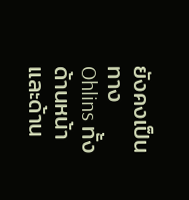ยังคงเป็นทาง Ohlins ทั้งด้านหน้าและด้าน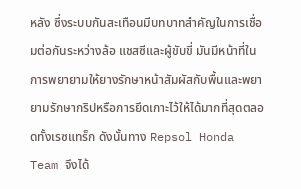หลัง ซึ่งระบบกันสะเทือนมีบทบาทสำคัญในการเชื่อมต่อกันระหว่างล้อ แชสซีและผู้ขับขี่ มันมีหน้าที่ในการพยายามให้ยางรักษาหน้าสัมผัสกับพื้นและพยายามรักษากริปหรือการยึดเกาะไว้ให้ได้มากที่สุดตลอดทั้งเรซแทร็ก ดังนั้นทาง Repsol Honda Team จึงได้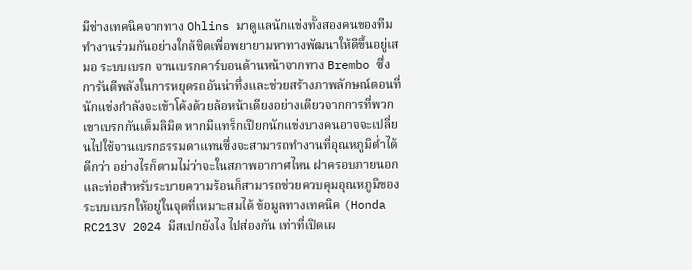มีช่างเทคนิคจากทาง Ohlins มาดูแลนักแข่งทั้งสองคนของทีม ทำงานร่วมกันอย่างใกล้ชิดเพื่อพยายามหาทางพัฒนาให้ดีขึ้นอยู่เสมอ ระบบเบรก จานเบรกคาร์บอนด้านหน้าจากทาง Brembo ซึ่งการันตีพลังในการหยุดรถอันน่าทึ่งและช่วยสร้างภาพลักษณ์ตอนที่นักแข่งกำลังจะเข้าโค้งด้วยล้อหน้าเดียงอย่างเดียวจากการที่พวกเขาเบรกกันเต็มลิมิต หากมีแทร็กเปียกนักแข่งบางคนอาจจะเปลี่ยนไปใช้จานเบรกธรรมดาแทนซึ่งจะสามารถทำงานที่อุณหภูมิต่ำได้ดีกว่า อย่างไรก็ตามไม่ว่าจะในสภาพอากาศไหน ฝาครอบภายนอกและท่อสำหรับระบายความร้อนก็สามารถช่วยควบคุมอุณหภูมิของระบบเบรกให้อยู่ในจุดที่เหมาะสมได้ ข้อมูลทางเทคนิค (Honda RC213V 2024 มีสเปกยังไง ไปส่องกัน เท่าที่เปิดเผ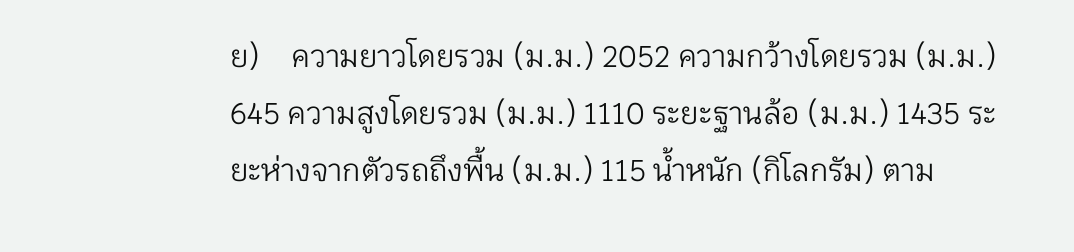ย)    ความยาวโดยรวม (ม.ม.) 2052 ความกว้างโดยรวม (ม.ม.) 645 ความสูงโดยรวม (ม.ม.) 1110 ระยะฐานล้อ (ม.ม.) 1435 ระยะห่างจากตัวรถถึงพื้น (ม.ม.) 115 น้ำหนัก (กิโลกรัม) ตาม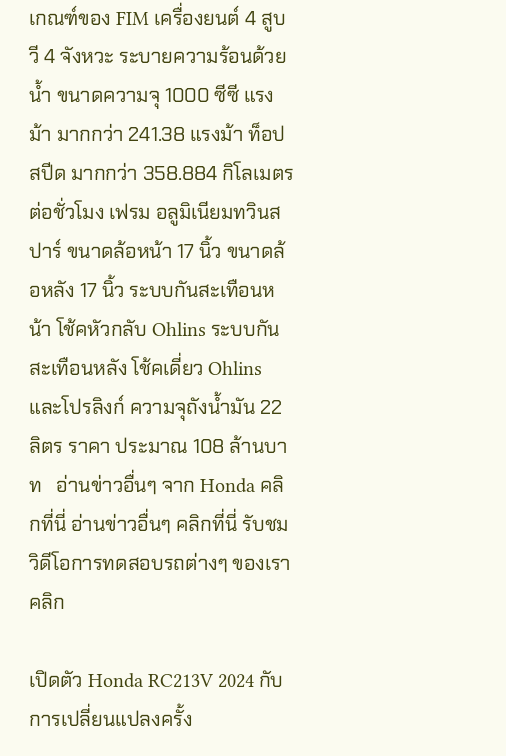เกณฑ์ของ FIM เครื่องยนต์ 4 สูบวี 4 จังหวะ ระบายความร้อนด้วยน้ำ ขนาดความจุ 1000 ซีซี แรงม้า มากกว่า 241.38 แรงม้า ท็อปสปีด มากกว่า 358.884 กิโลเมตรต่อชั่วโมง เฟรม อลูมิเนียมทวินสปาร์ ขนาดล้อหน้า 17 นิ้ว ขนาดล้อหลัง 17 นิ้ว ระบบกันสะเทือนหน้า โช้คหัวกลับ Ohlins ระบบกันสะเทือนหลัง โช้คเดี่ยว Ohlins และโปรลิงก์ ความจุถังน้ำมัน 22 ลิตร ราคา ประมาณ 108 ล้านบาท   อ่านข่าวอื่นๆ จาก Honda คลิกที่นี่ อ่านข่าวอื่นๆ คลิกที่นี่ รับชมวิดีโอการทดสอบรถต่างๆ ของเราคลิก

เปิดตัว Honda RC213V 2024 กับการเปลี่ยนแปลงครั้ง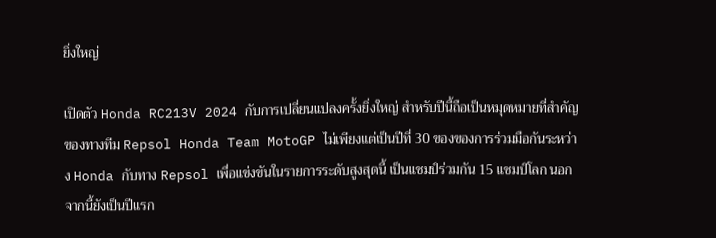ยิ่งใหญ่

เปิดตัว Honda RC213V 2024 กับการเปลี่ยนแปลงครั้งยิ่งใหญ่ สำหรับปีนี้ถือเป็นหมุดหมายที่สำคัญของทางทีม Repsol Honda Team MotoGP ไม่เพียงแต่เป็นปีที่ 30 ของของการร่วมมือกันระหว่าง Honda กับทาง Repsol เพื่อแข่งขันในรายการระดับสูงสุดนี้ เป็นแชมป์ร่วมกัน 15 แชมป์โลก นอกจากนี้ยังเป็นปีแรก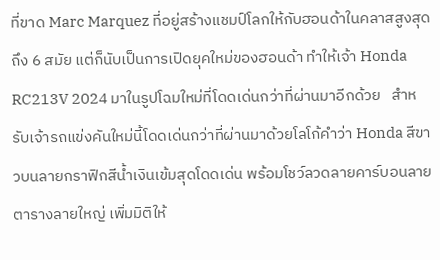ที่ขาด Marc Marquez ที่อยู่สร้างแชมป์โลกให้กับฮอนด้าในคลาสสูงสุดถึง 6 สมัย แต่ก็นับเป็นการเปิดยุคใหม่ของฮอนด้า ทำให้เจ้า Honda RC213V 2024 มาในรูปโฉมใหม่ที่โดดเด่นกว่าที่ผ่านมาอีกด้วย   สำหรับเจ้ารถแข่งคันใหม่นี้โดดเด่นกว่าที่ผ่านมาด้วยโลโก้คำว่า Honda สีขาวบนลายกราฟิกสีน้ำเงินเข้มสุดโดดเด่น พร้อมโชว์ลวดลายคาร์บอนลายตารางลายใหญ่ เพิ่มมิติให้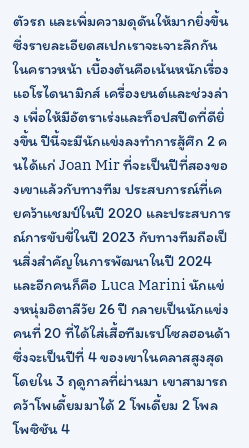ตัวรถ และเพิ่มความดุดันให้มากยิ่งขึ้น ซึ่งรายละเอียดสเปกเราจะเจาะลึกกันในคราวหน้า เบื้องต้นคือเน้นหนักเรื่องแอโรไดนามิกส์ เครื่องยนต์และช่วงล่าง เพื่อให้มีอัตราเร่งและท็อปสปีดที่ดียิ่งขึ้น ปีนี้จะมีนักแข่งลงทำการสู้ศึก 2 คนได้แก่ Joan Mir ที่จะเป็นปีที่สองของเขาแล้วกับทางทีม ประสบการณ์ที่เคยคว้าแชมป์ในปี 2020 และประสบการณ์การขับขี่ในปี 2023 กับทางทีมถือเป็นสิ่งสำคัญในการพัฒนาในปี 2024 และอีกคนก็คือ Luca Marini นักแข่งหนุ่มอิตาลีวัย 26 ปี กลายเป็นนักแข่งคนที่ 20 ที่ได้ใส่เสื้อทีมเรปโซลฮอนด้า ซึ่งจะเป็นปีที่ 4 ของเขาในคลาสสูงสุด โดยใน 3 ฤดูกาลที่ผ่านมา เขาสามารถคว้าโพเดี้ยมมาได้ 2 โพเดี้ยม 2 โพลโพซิชัน 4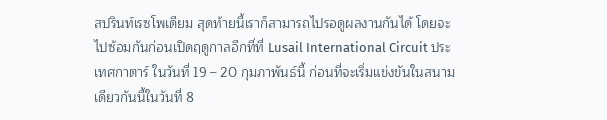สปรินท์เรซโพเดียม สุดท้ายนี้เราก็สามารถไปรอดูผลงานกันได้ โดยจะไปซ้อมกันก่อนเปิดฤดูกาลอีกที่ที่ Lusail International Circuit ประเทศกาตาร์ ในวันที่ 19 – 20 กุมภาพันธ์นี้ ก่อนที่จะเริ่มแข่งขันในสนามเดียวกันนี้ในวันที่ 8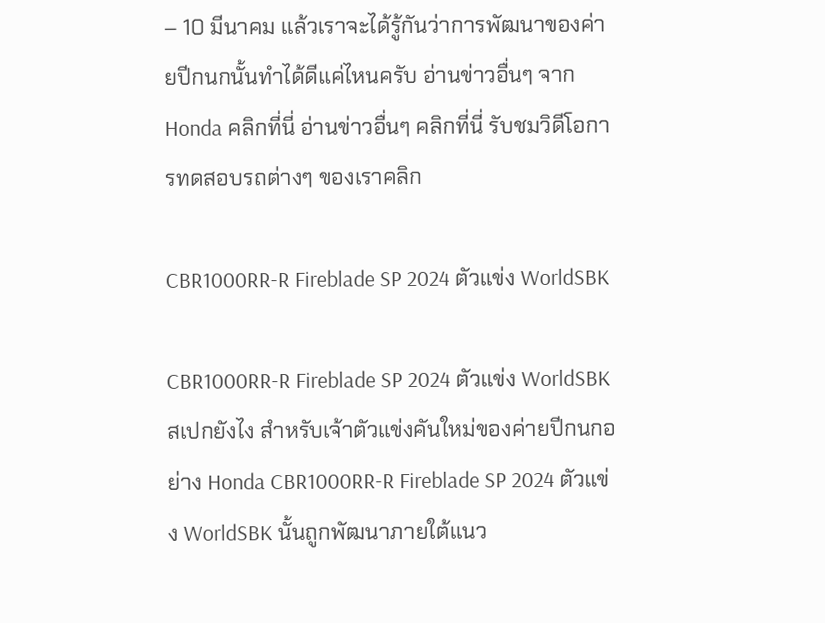– 10 มีนาคม แล้วเราจะได้รู้กันว่าการพัฒนาของค่ายปีกนกนั้นทำได้ดีแค่ไหนครับ อ่านข่าวอื่นๆ จาก Honda คลิกที่นี่ อ่านข่าวอื่นๆ คลิกที่นี่ รับชมวิดีโอการทดสอบรถต่างๆ ของเราคลิก

CBR1000RR-R Fireblade SP 2024 ตัวแข่ง WorldSBK

CBR1000RR-R Fireblade SP 2024 ตัวแข่ง WorldSBK สเปกยังไง สำหรับเจ้าตัวแข่งคันใหม่ของค่ายปีกนกอย่าง Honda CBR1000RR-R Fireblade SP 2024 ตัวแข่ง WorldSBK นั้นถูกพัฒนาภายใต้แนว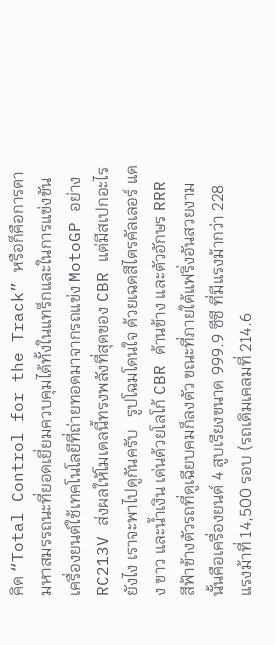คิด “Total Control for the Track” หรือก็คือการตามหาสมรรถนะที่ยอดเยี่ยมควบคุมได้ทั้งในแทร็กและในการแข่งขัน เครื่องยนต์ใช้เทคโนโลยีที่ถ่ายทอดมาจากรถแข่ง MotoGP อย่าง RC213V ส่งผลให้โมเดลนี้ทรงพลังที่สุดของ CBR แต่มีสเปกอะไรยังไง เราจะพาไปดูกันครับ   รูปโฉมโดนใจ ด้วยเฉดสีไตรคัลเลอร์ แดง ขาว และน้ำเงิน เด่นด้วยโลโก้ CBR ด้านข้าง และตัวอักษร RRR สีฟ้าข้างตัวรถที่ดูเฉียบคมก็ลงตัว ขณะที่ภายใต้แฟริ่งอันสวยงามนั้นคือเครื่องยนต์ 4 สูบเรียงขนาด 999.9 ซีซี ที่มีแรงม้ากว่า 228 แรงม้าที่ 14,500 รอบ (รถเดิมเคลมที่ 214.6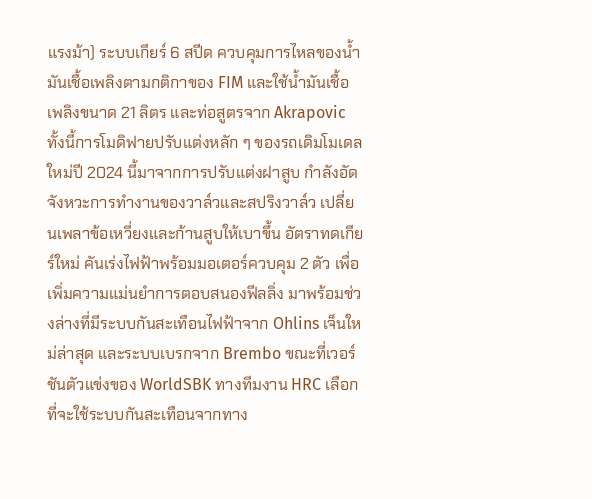แรงม้า) ระบบเกียร์ 6 สปีด ควบคุมการไหลของน้ำมันเชื้อเพลิงตามกติกาของ FIM และใช้น้ำมันเชื้อเพลิงขนาด 21 ลิตร และท่อสูตรจาก Akrapovic ทั้งนี้การโมดิฟายปรับแต่งหลัก ๆ ของรถเดิมโมเดลใหม่ปี 2024 นี้มาจากการปรับแต่งฝาสูบ กำลังอัด จังหวะการทำงานของวาล์วและสปริงวาล์ว เปลี่ยนเพลาข้อเหวี่ยงและก้านสูบให้เบาขึ้น อัตราทดเกียร์ใหม่ คันเร่งไฟฟ้าพร้อมมอเตอร์ควบคุม 2 ตัว เพื่อเพิ่มความแม่นยำการตอบสนองฟีลลิ่ง มาพร้อมช่วงล่างที่มีระบบกันสะเทือนไฟฟ้าจาก Ohlins เจ็นใหม่ล่าสุด และระบบเบรกจาก Brembo ขณะที่เวอร์ชันตัวแข่งของ WorldSBK ทางทีมงาน HRC เลือกที่จะใช้ระบบกันสะเทือนจากทาง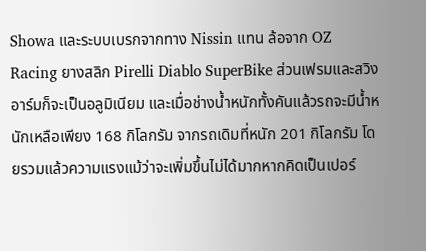Showa และระบบเบรกจากทาง Nissin แทน ล้อจาก OZ Racing ยางสลิก Pirelli Diablo SuperBike ส่วนเฟรมและสวิงอาร์มก็จะเป็นอลูมิเนียม และเมื่อช่างน้ำหนักทั้งคันแล้วรถจะมีน้ำหนักเหลือเพียง 168 กิโลกรัม จากรถเดิมที่หนัก 201 กิโลกรัม โดยรวมแล้วความแรงแม้ว่าจะเพิ่มขึ้นไม่ได้มากหากคิดเป็นเปอร์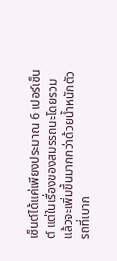เซ็นต์ได้แค่เพียงประมาณ 6 เปอร์เซ็นต์ แต่ในเรื่องของสมรรถนะโดยรวมแล้วจะเพิ่มขึ้นมากกว่าด้วยน้ำหนักตัวรถที่เบาก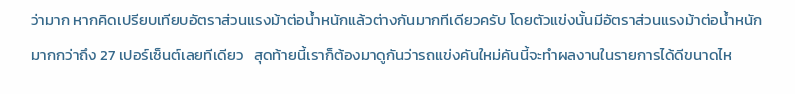ว่ามาก หากคิดเปรียบเทียบอัตราส่วนแรงม้าต่อน้ำหนักแล้วต่างกันมากทีเดียวครับ โดยตัวแข่งนั้นมีอัตราส่วนแรงม้าต่อน้ำหนักมากกว่าถึง 27 เปอร์เซ็นต์เลยทีเดียว   สุดท้ายนี้เราก็ต้องมาดูกันว่ารถแข่งคันใหม่คันนี้จะทำผลงานในรายการได้ดีขนาดไห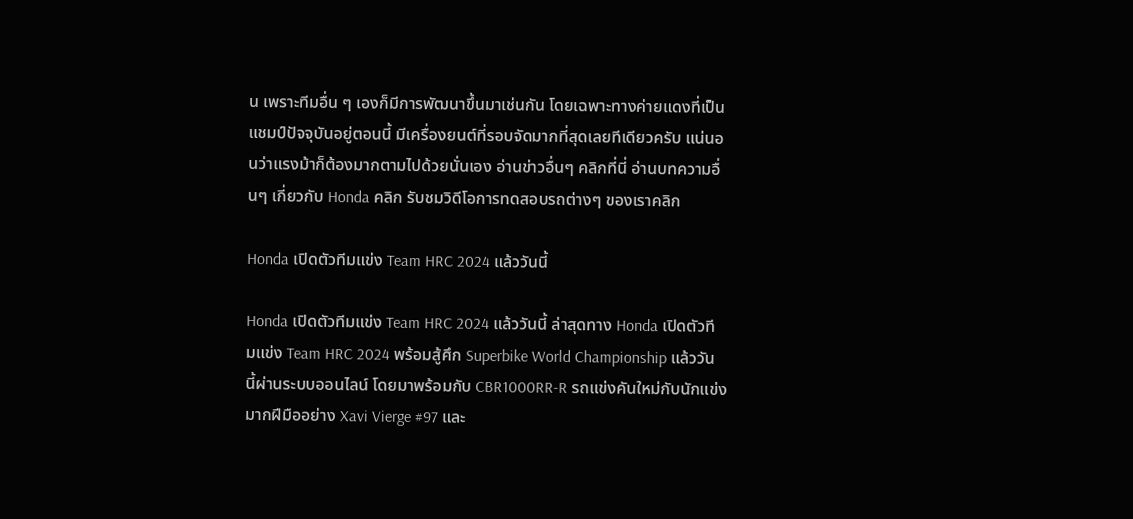น เพราะทีมอื่น ๆ เองก็มีการพัฒนาขึ้นมาเช่นกัน โดยเฉพาะทางค่ายแดงที่เป็นแชมป์ปัจจุบันอยู่ตอนนี้ มีเครื่องยนต์ที่รอบจัดมากที่สุดเลยทีเดียวครับ แน่นอนว่าแรงม้าก็ต้องมากตามไปด้วยนั่นเอง อ่านข่าวอื่นๆ คลิกที่นี่ อ่านบทความอื่นๆ เกี่ยวกับ Honda คลิก รับชมวิดีโอการทดสอบรถต่างๆ ของเราคลิก

Honda เปิดตัวทีมแข่ง Team HRC 2024 แล้ววันนี้

Honda เปิดตัวทีมแข่ง Team HRC 2024 แล้ววันนี้ ล่าสุดทาง Honda เปิดตัวทีมแข่ง Team HRC 2024 พร้อมสู้ศึก Superbike World Championship แล้ววันนี้ผ่านระบบออนไลน์ โดยมาพร้อมกับ CBR1000RR-R รถแข่งคันใหม่กับนักแข่งมากฝีมืออย่าง Xavi Vierge #97 และ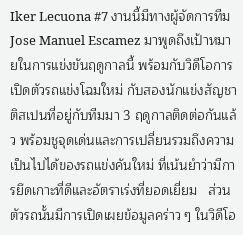Iker Lecuona #7 งานนี้มีทางผู้จัดการทีม Jose Manuel Escamez มาพูดถึงเป้าหมายในการแข่งขันฤดูกาลนี้ พร้อมกับวิดีโอการเปิดตัวรถแข่งโฉมใหม่ กับสองนักแข่งสัญชาติสเปนที่อยู่กับทีมมา 3 ฤดูกาลติดต่อกันแล้ว พร้อมชูจุดเด่นและการเปลี่ยนรวมถึงความเป็นไปได้ของรถแข่งคันใหม่ ที่เน้นยำว่ามีการยึดเกาะที่ดีและอัตราเร่งที่ยอดเยี่ยม   ส่วนตัวรถนั้นมีการเปิดเผยข้อมูลคร่าว ๆ ในวิดีโอ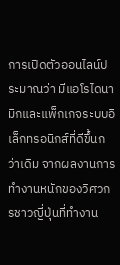การเปิดตัวออนไลน์ประมาณว่า มีแอโรไดนามิกและแพ็กเกจระบบอิเล็กทรอนิกส์ที่ดีขึ้นกว่าเดิม จากผลงานการทำงานหนักของวิศวกรชาวญี่ปุ่นที่ทำงาน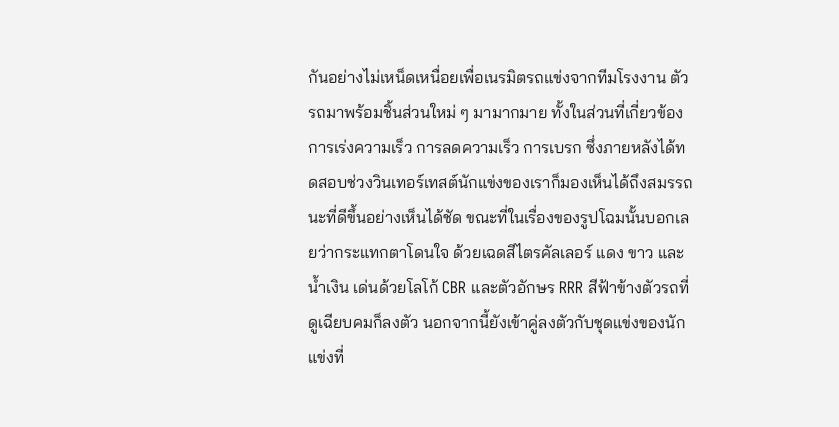กันอย่างไม่เหน็ดเหนื่อยเพื่อเนรมิตรถแข่งจากทีมโรงงาน ตัวรถมาพร้อมชิ้นส่วนใหม่ ๆ มามากมาย ทั้งในส่วนที่เกี่ยวข้องการเร่งความเร็ว การลดความเร็ว การเบรก ซึ่งภายหลังได้ทดสอบช่วงวินเทอร์เทสต์นักแข่งของเราก็มองเห็นได้ถึงสมรรถนะที่ดีขึ้นอย่างเห็นได้ชัด ขณะที่ในเรื่องของรูปโฉมนั้นบอกเลยว่ากระแทกตาโดนใจ ด้วยเฉดสีไตรคัลเลอร์ แดง ขาว และน้ำเงิน เด่นด้วยโลโก้ CBR และตัวอักษร RRR สีฟ้าข้างตัวรถที่ดูเฉียบคมก็ลงตัว นอกจากนี้ยังเข้าคู่ลงตัวกับชุดแข่งของนักแข่งที่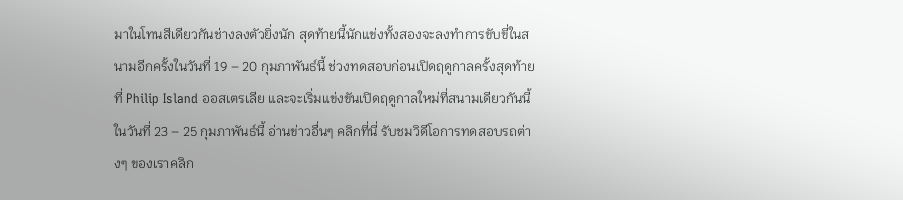มาในโทนสีเดียวกันช่างลงตัวยิ่งนัก สุดท้ายนี้นักแข่งทั้งสองจะลงทำการขับขี่ในสนามอีกครั้งในวันที่ 19 – 20 กุมภาพันธ์นี้ ช่วงทดสอบก่อนเปิดฤดูกาลครั้งสุดท้ายที่ Philip Island ออสเตรเลีย และจะเริ่มแข่งขันเปิดฤดูกาลใหม่ที่สนามเดียวกันนี้ในวันที่ 23 – 25 กุมภาพันธ์นี้ อ่านข่าวอื่นๆ คลิกที่นี่ รับชมวิดีโอการทดสอบรถต่างๆ ของเราคลิก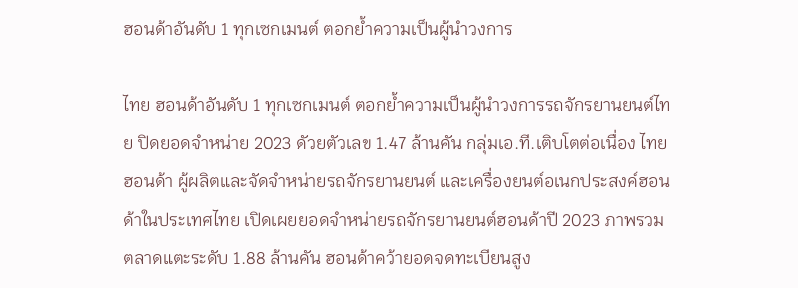ฮอนด้าอันดับ 1 ทุกเซกเมนต์ ตอกย้ำความเป็นผู้นำวงการ

ไทย ฮอนด้าอันดับ 1 ทุกเซกเมนต์ ตอกย้ำความเป็นผู้นำวงการรถจักรยานยนต์ไทย ปิดยอดจำหน่าย 2023 ดัวยตัวเลข 1.47 ล้านคัน กลุ่มเอ.ที.เติบโตต่อเนื่อง ไทยฮอนด้า ผู้ผลิตและจัดจำหน่ายรถจักรยานยนต์ และเครื่องยนต์อเนกประสงค์ฮอนด้าในประเทศไทย เปิดเผยยอดจำหน่ายรถจักรยานยนต์ฮอนด้าปี 2023 ภาพรวมตลาดแตะระดับ 1.88 ล้านคัน ฮอนด้าคว้ายอดจดทะเบียนสูง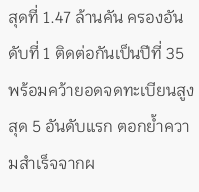สุดที่ 1.47 ล้านคัน ครองอันดับที่ 1 ติดต่อกันเป็นปีที่ 35 พร้อมคว้ายอดจดทะเบียนสูงสุด 5 อันดับแรก ตอกย้ำความสำเร็จจากผ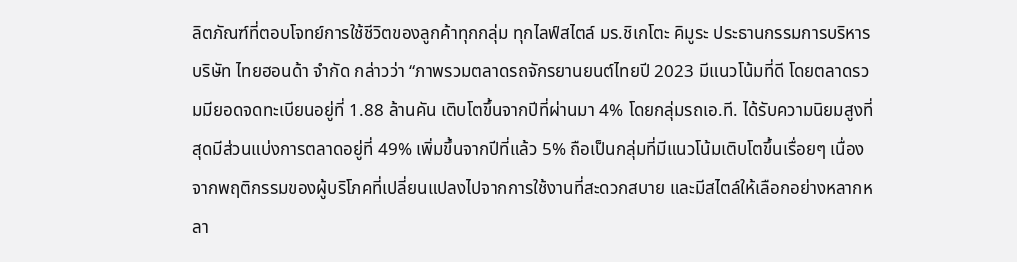ลิตภัณฑ์ที่ตอบโจทย์การใช้ชีวิตของลูกค้าทุกกลุ่ม ทุกไลฟ์สไตล์ มร.ชิเกโตะ คิมูระ ประธานกรรมการบริหาร บริษัท ไทยฮอนด้า จำกัด กล่าวว่า “ภาพรวมตลาดรถจักรยานยนต์ไทยปี 2023 มีแนวโน้มที่ดี โดยตลาดรวมมียอดจดทะเบียนอยู่ที่ 1.88 ล้านคัน เติบโตขึ้นจากปีที่ผ่านมา 4% โดยกลุ่มรถเอ.ที. ได้รับความนิยมสูงที่สุดมีส่วนแบ่งการตลาดอยู่ที่ 49% เพิ่มขึ้นจากปีที่แล้ว 5% ถือเป็นกลุ่มที่มีแนวโน้มเติบโตขึ้นเรื่อยๆ เนื่องจากพฤติกรรมของผู้บริโภคที่เปลี่ยนแปลงไปจากการใช้งานที่สะดวกสบาย และมีสไตล์ให้เลือกอย่างหลากหลา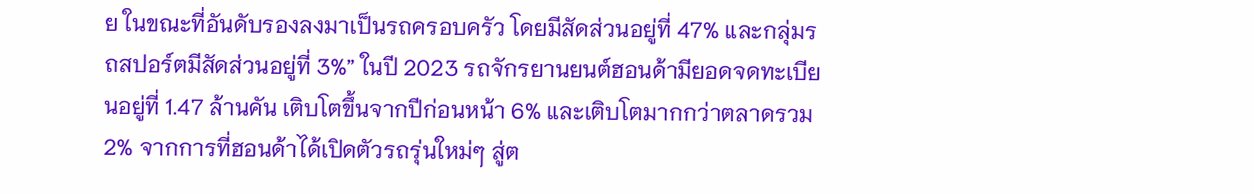ย ในขณะที่อันดับรองลงมาเป็นรถครอบครัว โดยมีสัดส่วนอยู่ที่ 47% และกลุ่มรถสปอร์ตมีสัดส่วนอยู่ที่ 3%” ในปี 2023 รถจักรยานยนต์ฮอนด้ามียอดจดทะเบียนอยู่ที่ 1.47 ล้านคัน เติบโตขึ้นจากปีก่อนหน้า 6% และเติบโตมากกว่าตลาดรวม 2% จากการที่ฮอนด้าได้เปิดตัวรถรุ่นใหม่ๆ สู่ต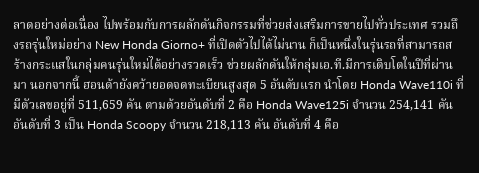ลาดอย่างต่อเนื่อง ไปพร้อมกับการผลักดันกิจกรรมที่ช่วยส่งเสริมการขายไปทั่วประเทศ รวมถึงรถรุ่นใหม่อย่าง New Honda Giorno+ ที่เปิดตัวไปได้ไม่นาน ก็เป็นหนึ่งในรุ่นรถที่สามารถสร้างกระแสในกลุ่มคนรุ่นใหม่ได้อย่างรวดเร็ว ช่วยผลักดันให้กลุ่มเอ.ที.มีการเติบโตในปีที่ผ่านมา นอกจากนี้ ฮอนด้ายังคว้ายอดจดทะเบียนสูงสุด 5 อันดับแรก นำโดย Honda Wave110i ที่มีตัวเลขอยู่ที่ 511,659 คัน ตามด้วยอันดับที่ 2 คือ Honda Wave125i จำนวน 254,141 คัน อันดับที่ 3 เป็น Honda Scoopy จำนวน 218,113 คัน อันดับที่ 4 คือ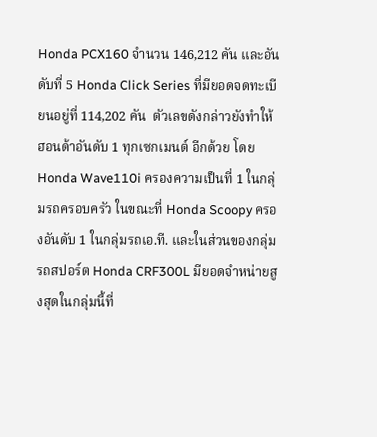Honda PCX160 จำนวน 146,212 คัน และอันดับที่ 5 Honda Click Series ที่มียอดจดทะเบียนอยู่ที่ 114,202 คัน  ตัวเลขดังกล่าวยังทำให้ ฮอนด้าอันดับ 1 ทุกเซกเมนต์ อีกด้วย โดย Honda Wave110i ครองความเป็นที่ 1 ในกลุ่มรถครอบครัว ในขณะที่ Honda Scoopy ครองอันดับ 1 ในกลุ่มรถเอ.ที. และในส่วนของกลุ่มรถสปอร์ต Honda CRF300L มียอดจำหน่ายสูงสุดในกลุ่มนี้ที่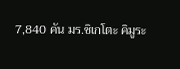7,840 คัน มร.ชิเกโตะ คิมูระ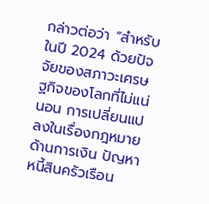กล่าวต่อว่า “สำหรับในปี 2024 ด้วยปัจจัยของสภาวะเศรษฐกิจของโลกที่ไม่แน่นอน การเปลี่ยนแปลงในเรื่องกฎหมายด้านการเงิน ปัญหาหนี้สินครัวเรือน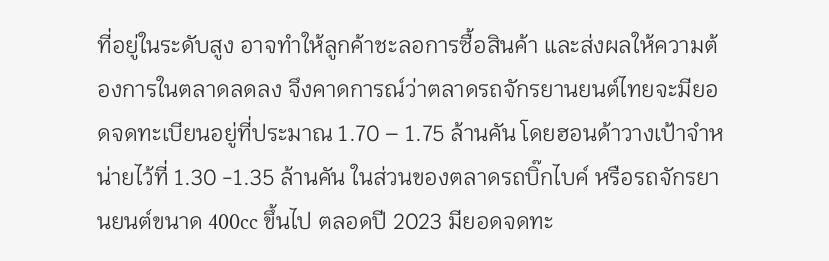ที่อยู่ในระดับสูง อาจทำให้ลูกค้าชะลอการซื้อสินค้า และส่งผลให้ความต้องการในตลาดลดลง จึงคาดการณ์ว่าตลาดรถจักรยานยนต์ไทยจะมียอดจดทะเบียนอยู่ที่ประมาณ 1.70 – 1.75 ล้านคัน โดยฮอนด้าวางเป้าจำหน่ายไว้ที่ 1.30 -1.35 ล้านคัน ในส่วนของตลาดรถบิ๊กไบค์ หรือรถจักรยานยนต์ขนาด 400cc ขึ้นไป ตลอดปี 2023 มียอดจดทะ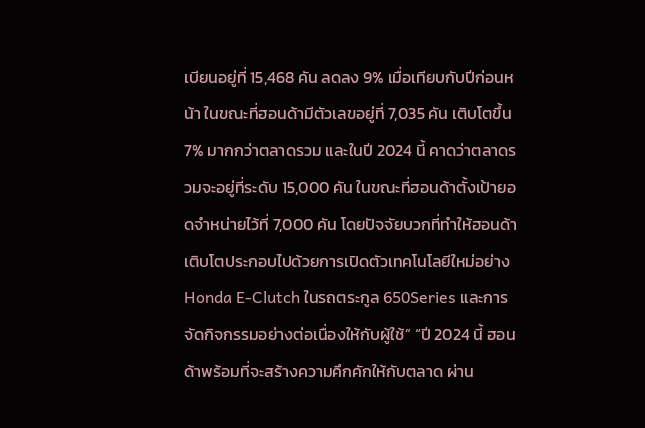เบียนอยู่ที่ 15,468 คัน ลดลง 9% เมื่อเทียบกับปีก่อนหน้า ในขณะที่ฮอนด้ามีตัวเลขอยู่ที่ 7,035 คัน เติบโตขึ้น 7% มากกว่าตลาดรวม และในปี 2024 นี้ คาดว่าตลาดรวมจะอยู่ที่ระดับ 15,000 คัน ในขณะที่ฮอนด้าตั้งเป้ายอดจำหน่ายไว้ที่ 7,000 คัน โดยปัจจัยบวกที่ทำให้ฮอนด้าเติบโตประกอบไปด้วยการเปิดตัวเทคโนโลยีใหม่อย่าง Honda E-Clutch ในรถตระกูล 650Series และการจัดกิจกรรมอย่างต่อเนื่องให้กับผู้ใช้” “ปี 2024 นี้ ฮอนด้าพร้อมที่จะสร้างความคึกคักให้กับตลาด ผ่าน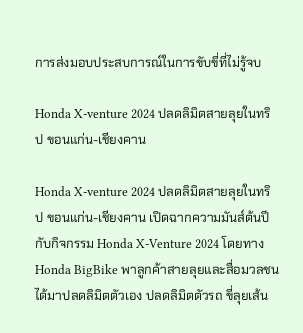การส่งมอบประสบการณ์ในการขับขี่ที่ไม่รู้จบ

Honda X-venture 2024 ปลดลิมิตสายลุยในทริป ขอนแก่น-เชียงคาน

Honda X-venture 2024 ปลดลิมิตสายลุยในทริป ขอนแก่น-เชียงคาน เปิดฉากความมันส์ต้นปีกับกิจกรรม Honda X-Venture 2024 โดยทาง Honda BigBike พาลูกค้าสายลุยและสื่อมวลชน ได้มาปลดลิมิตตัวเอง ปลดลิมิตตัวรถ ขี่ลุยเส้น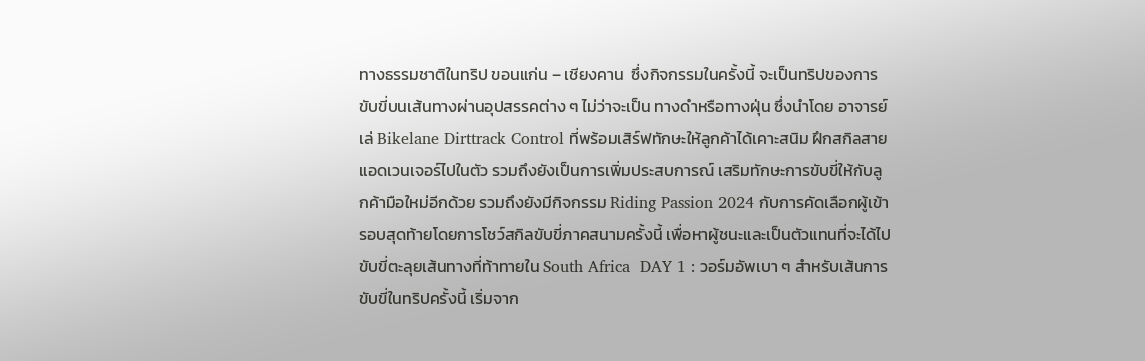ทางธรรมชาติในทริป ขอนแก่น – เชียงคาน  ซึ่งกิจกรรมในครั้งนี้ จะเป็นทริปของการขับขี่บนเส้นทางผ่านอุปสรรคต่าง ๆ ไม่ว่าจะเป็น ทางดำหรือทางฝุ่น ซึ่งนำโดย อาจารย์เล่ Bikelane Dirttrack Control ที่พร้อมเสิร์ฟทักษะให้ลูกค้าได้เคาะสนิม ฝึกสกิลสายแอดเวนเจอร์ไปในตัว รวมถึงยังเป็นการเพิ่มประสบการณ์ เสริมทักษะการขับขี่ให้กับลูกค้ามือใหม่อีกด้วย รวมถึงยังมีกิจกรรม Riding Passion 2024 กับการคัดเลือกผู้เข้ารอบสุดท้ายโดยการโชว์สกิลขับขี่ภาคสนามครั้งนี้ เพื่อหาผู้ชนะและเป็นตัวแทนที่จะได้ไปขับขี่ตะลุยเส้นทางที่ท้าทายใน South Africa  DAY 1 : วอร์มอัพเบา ๆ สำหรับเส้นการขับขี่ในทริปครั้งนี้ เริ่มจาก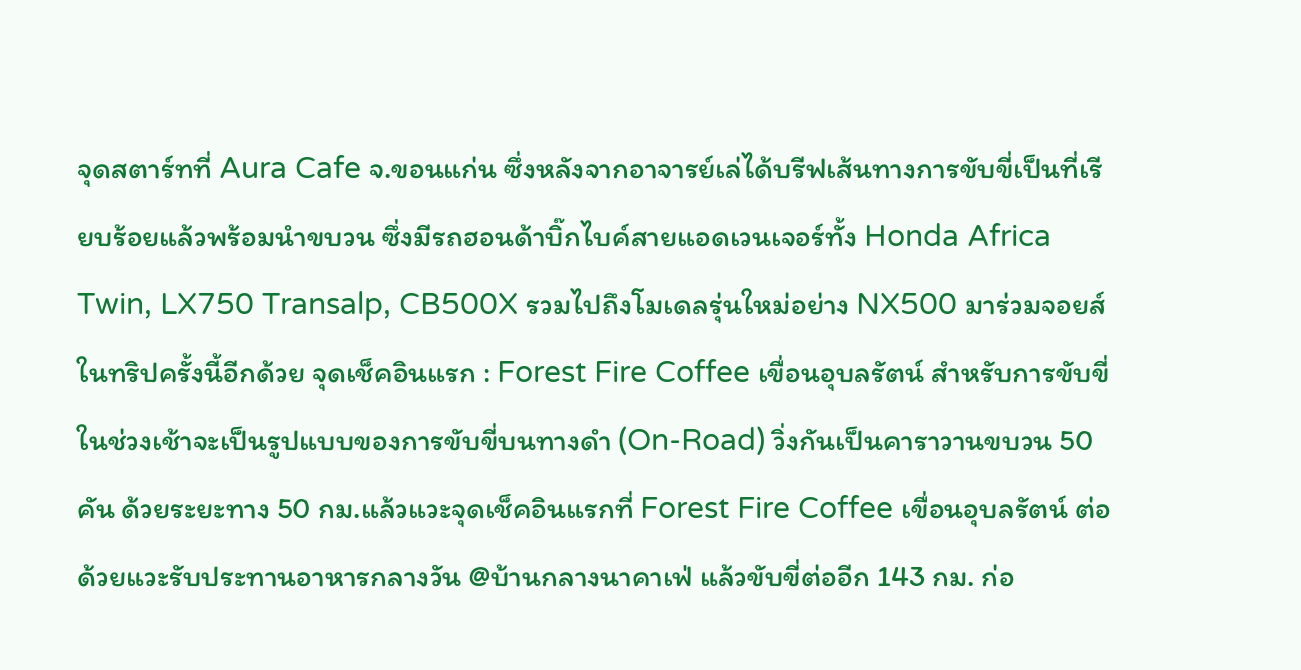จุดสตาร์ทที่ Aura Cafe จ.ขอนแก่น ซึ่งหลังจากอาจารย์เล่ได้บรีฟเส้นทางการขับขี่เป็นที่เรียบร้อยแล้วพร้อมนำขบวน ซึ่งมีรถฮอนด้าบิ๊กไบค์สายแอดเวนเจอร์ทั้ง Honda Africa Twin, LX750 Transalp, CB500X รวมไปถึงโมเดลรุ่นใหม่อย่าง NX500 มาร่วมจอยส์ในทริปครั้งนี้อีกด้วย จุดเช็คอินแรก : Forest Fire Coffee เขื่อนอุบลรัตน์ สำหรับการขับขี่ในช่วงเช้าจะเป็นรูปแบบของการขับขี่บนทางดำ (On-Road) วิ่งกันเป็นคาราวานขบวน 50 คัน ด้วยระยะทาง 50 กม.แล้วแวะจุดเช็คอินแรกที่ Forest Fire Coffee เขื่อนอุบลรัตน์ ต่อด้วยแวะรับประทานอาหารกลางวัน @บ้านกลางนาคาเฟ่ แล้วขับขี่ต่ออีก 143 กม. ก่อ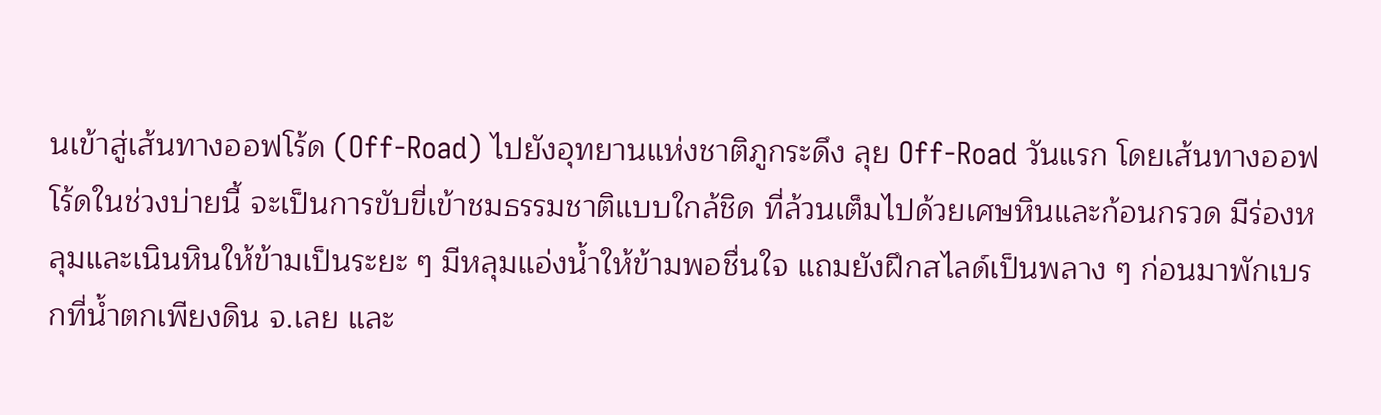นเข้าสู่เส้นทางออฟโร้ด (Off-Road) ไปยังอุทยานแห่งชาติภูกระดึง ลุย Off-Road วันแรก โดยเส้นทางออฟโร้ดในช่วงบ่ายนี้ จะเป็นการขับขี่เข้าชมธรรมชาติแบบใกล้ชิด ที่ล้วนเต็มไปด้วยเศษหินและก้อนกรวด มีร่องหลุมและเนินหินให้ข้ามเป็นระยะ ๆ มีหลุมแอ่งน้ำให้ข้ามพอชื่นใจ แถมยังฝึกสไลด์เป็นพลาง ๆ ก่อนมาพักเบรกที่น้ำตกเพียงดิน จ.เลย และ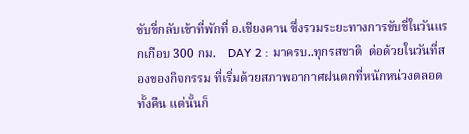ขับขี่กลับเข้าที่พักที่ อ.เชียงคาน ซึ่งรวมระยะทางการขับขี่ในวันแรกเกือบ 300 กม.    DAY 2 : มาครบ..ทุกรสชาติ  ต่อด้วยในวันที่สองของกิจกรรม ที่เริ่มด้วยสภาพอากาศฝนตกที่หนักหน่วงตลอดทั้งคืน แต่นั้นก็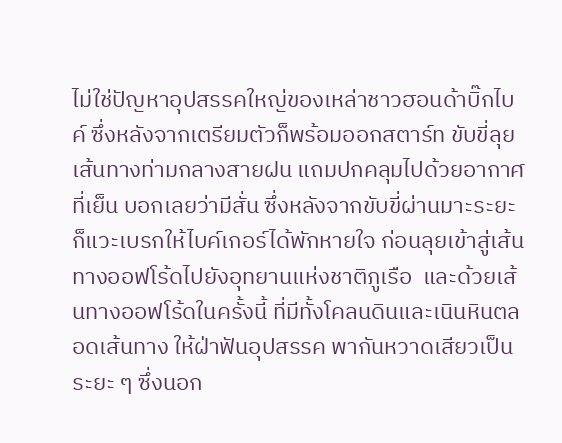ไม่ใช่ปัญหาอุปสรรคใหญ่ของเหล่าชาวฮอนด้าบิ๊กไบค์ ซึ่งหลังจากเตรียมตัวก็พร้อมออกสตาร์ท ขับขี่ลุยเส้นทางท่ามกลางสายฝน แถมปกคลุมไปด้วยอากาศที่เย็น บอกเลยว่ามีสั่น ซึ่งหลังจากขับขี่ผ่านมาะระยะ ก็แวะเบรกให้ไบค์เกอร์ได้พักหายใจ ก่อนลุยเข้าสู่เส้นทางออฟโร้ดไปยังอุทยานแห่งชาติภูเรือ  และด้วยเส้นทางออฟโร้ดในครั้งนี้ ที่มีทั้งโคลนดินและเนินหินตลอดเส้นทาง ให้ฝ่าฟันอุปสรรค พากันหวาดเสียวเป็นระยะ ๆ ซึ่งนอก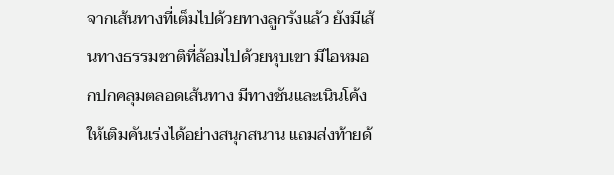จากเส้นทางที่เต็มไปด้วยทางลูกรังแล้ว ยังมีเส้นทางธรรมชาติที่ล้อมไปด้วยหุบเขา มีไอหมอกปกคลุมตลอดเส้นทาง มีทางชันและเนินโค้งให้เติมคันเร่งได้อย่างสนุกสนาน แถมส่งท้ายด้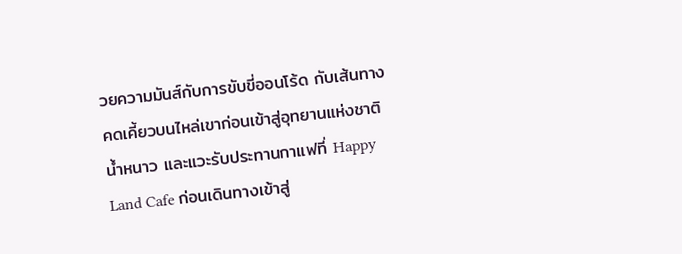วยความมันส์กับการขับขี่ออนโร้ด กับเส้นทางคดเคี้ยวบนไหล่เขาก่อนเข้าสู่อุทยานแห่งชาติน้ำหนาว และแวะรับประทานกาแฟที่ Happy Land Cafe ก่อนเดินทางเข้าสู่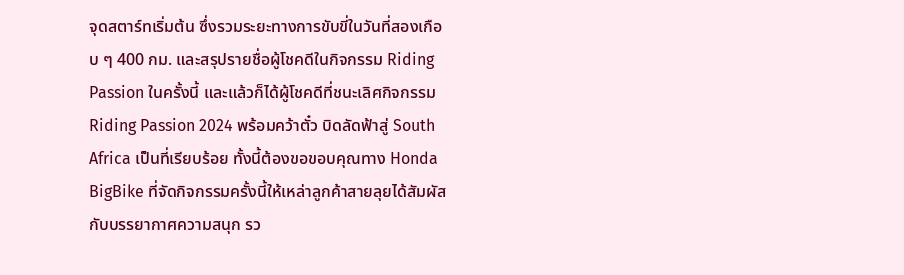จุดสตาร์ทเริ่มต้น ซึ่งรวมระยะทางการขับขี่ในวันที่สองเกือบ ๆ 400 กม. และสรุปรายชื่อผู้โชคดีในกิจกรรม Riding Passion ในครั้งนี้ และแล้วก็ได้ผู้โชคดีที่ชนะเลิศกิจกรรม Riding Passion 2024 พร้อมคว้าตั๋ว บิดลัดฟ้าสู่ South Africa เป็นที่เรียบร้อย ทั้งนี้ต้องขอขอบคุณทาง Honda BigBike ที่จัดกิจกรรมครั้งนี้ให้เหล่าลูกค้าสายลุยได้สัมผัสกับบรรยากาศความสนุก รว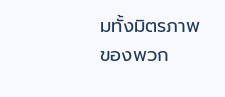มทั้งมิตรภาพของพวก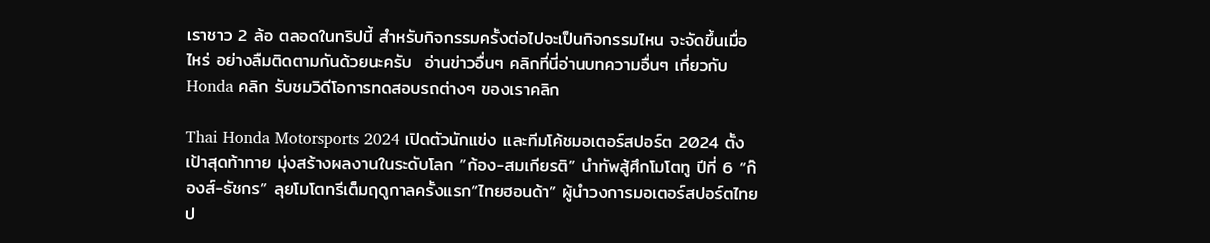เราชาว 2 ล้อ ตลอดในทริปนี้ สำหรับกิจกรรมครั้งต่อไปจะเป็นกิจกรรมไหน จะจัดขึ้นเมื่อไหร่ อย่างลืมติดตามกันด้วยนะครับ  อ่านข่าวอื่นๆ คลิกที่นี่อ่านบทความอื่นๆ เกี่ยวกับ Honda คลิก รับชมวิดีโอการทดสอบรถต่างๆ ของเราคลิก

Thai Honda Motorsports 2024 เปิดตัวนักแข่ง และทีมโค้ชมอเตอร์สปอร์ต 2024 ตั้งเป้าสุดท้าทาย มุ่งสร้างผลงานในระดับโลก ”ก้อง-สมเกียรติ” นำทัพสู้ศึกโมโตทู ปีที่ 6 “ก๊องส์-ธัชกร” ลุยโมโตทรีเต็มฤดูกาลครั้งแรก“ไทยฮอนด้า” ผู้นำวงการมอเตอร์สปอร์ตไทย ป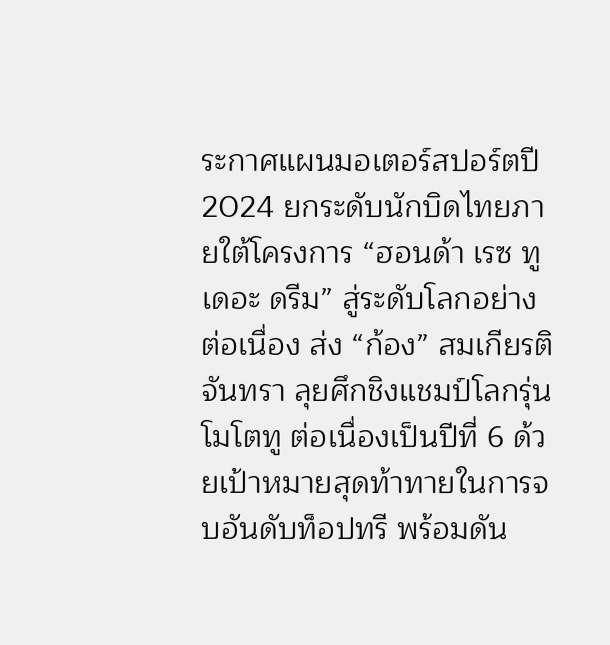ระกาศแผนมอเตอร์สปอร์ตปี 2024 ยกระดับนักบิดไทยภายใต้โครงการ “ฮอนด้า เรซ ทู เดอะ ดรีม” สู่ระดับโลกอย่างต่อเนื่อง ส่ง “ก้อง” สมเกียรติ จันทรา ลุยศึกชิงแชมป์โลกรุ่นโมโตทู ต่อเนื่องเป็นปีที่ 6 ด้วยเป้าหมายสุดท้าทายในการจบอันดับท็อปทรี พร้อมดัน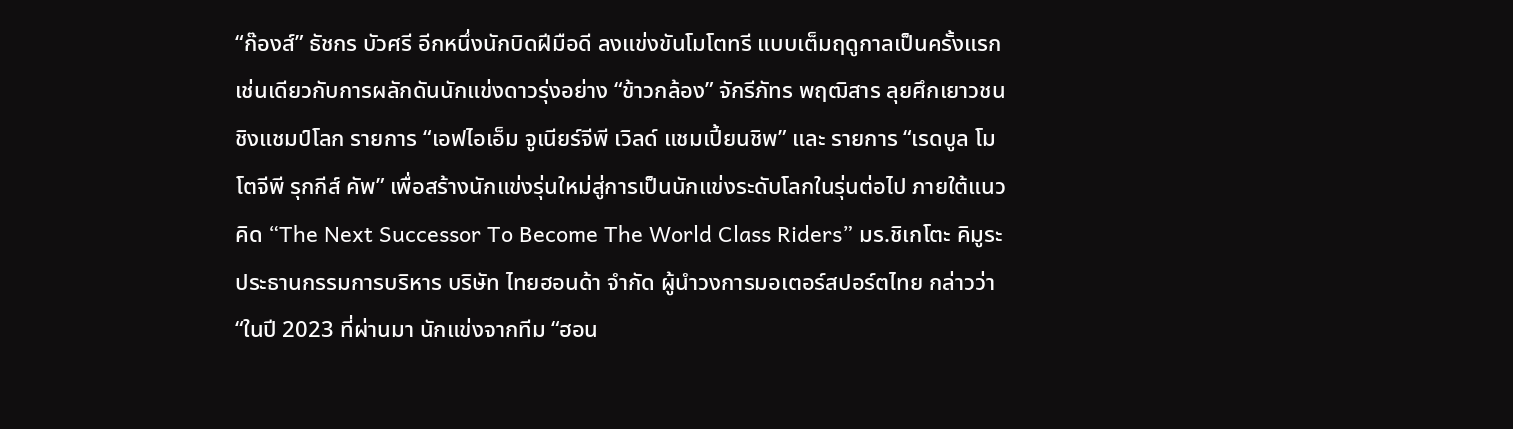“ก๊องส์” ธัชกร บัวศรี อีกหนึ่งนักบิดฝีมือดี ลงแข่งขันโมโตทรี แบบเต็มฤดูกาลเป็นครั้งแรก เช่นเดียวกับการผลักดันนักแข่งดาวรุ่งอย่าง “ข้าวกล้อง” จักรีภัทร พฤฒิสาร ลุยศึกเยาวชนชิงแชมป์โลก รายการ “เอฟไอเอ็ม จูเนียร์จีพี เวิลด์ แชมเปี้ยนชิพ” และ รายการ “เรดบูล โมโตจีพี รุกกีส์ คัพ” เพื่อสร้างนักแข่งรุ่นใหม่สู่การเป็นนักแข่งระดับโลกในรุ่นต่อไป ภายใต้แนวคิด “The Next Successor To Become The World Class Riders” มร.ชิเกโตะ คิมูระ ประธานกรรมการบริหาร บริษัท ไทยฮอนด้า จำกัด ผู้นำวงการมอเตอร์สปอร์ตไทย กล่าวว่า “ในปี 2023 ที่ผ่านมา นักแข่งจากทีม “ฮอน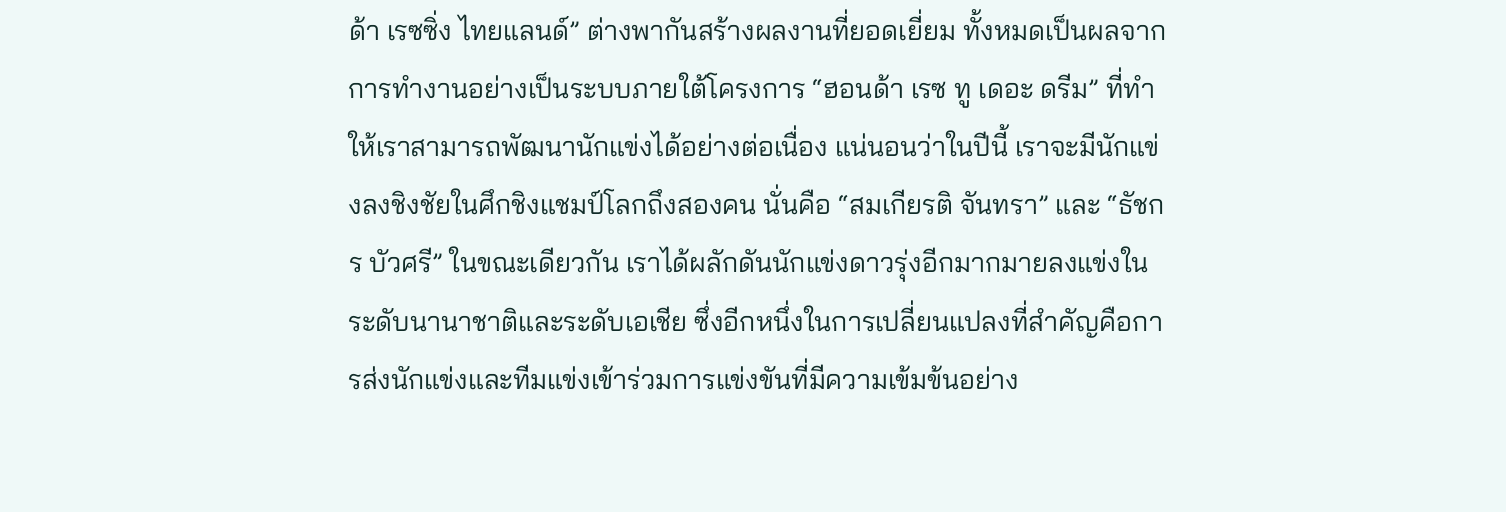ด้า เรซซิ่ง ไทยแลนด์” ต่างพากันสร้างผลงานที่ยอดเยี่ยม ทั้งหมดเป็นผลจากการทำงานอย่างเป็นระบบภายใต้โครงการ “ฮอนด้า เรซ ทู เดอะ ดรีม” ที่ทำให้เราสามารถพัฒนานักแข่งได้อย่างต่อเนื่อง แน่นอนว่าในปีนี้ เราจะมีนักแข่งลงชิงชัยในศึกชิงแชมป์โลกถึงสองคน นั่นคือ “สมเกียรติ จันทรา” และ “ธัชกร บัวศรี” ในขณะเดียวกัน เราได้ผลักดันนักแข่งดาวรุ่งอีกมากมายลงแข่งในระดับนานาชาติและระดับเอเชีย ซึ่งอีกหนึ่งในการเปลี่ยนแปลงที่สำคัญคือการส่งนักแข่งและทีมแข่งเข้าร่วมการแข่งขันที่มีความเข้มข้นอย่าง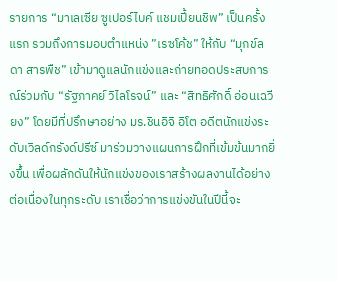รายการ “มาเลเซีย ซูเปอร์ไบค์ แชมเปี้ยนชิพ” เป็นครั้งแรก รวมถึงการมอบตำแหน่ง ”เรซโค้ช” ให้กับ “มุกข์ลดา สารพืช” เข้ามาดูแลนักแข่งและถ่ายทอดประสบการณ์ร่วมกับ “รัฐภาคย์ วิไลโรจน์” และ “สิทธิศักดิ์ อ่อนเฉวียง” โดยมีที่ปรึกษาอย่าง มร.ชินอิจิ อิโต อดีตนักแข่งระดับเวิลด์กรังด์ปรีซ์ มาร่วมวางแผนการฝึกที่เข้มข้นมากยิ่งขึ้น เพื่อผลักดันให้นักแข่งของเราสร้างผลงานได้อย่างต่อเนื่องในทุกระดับ เราเชื่อว่าการแข่งขันในปีนี้จะ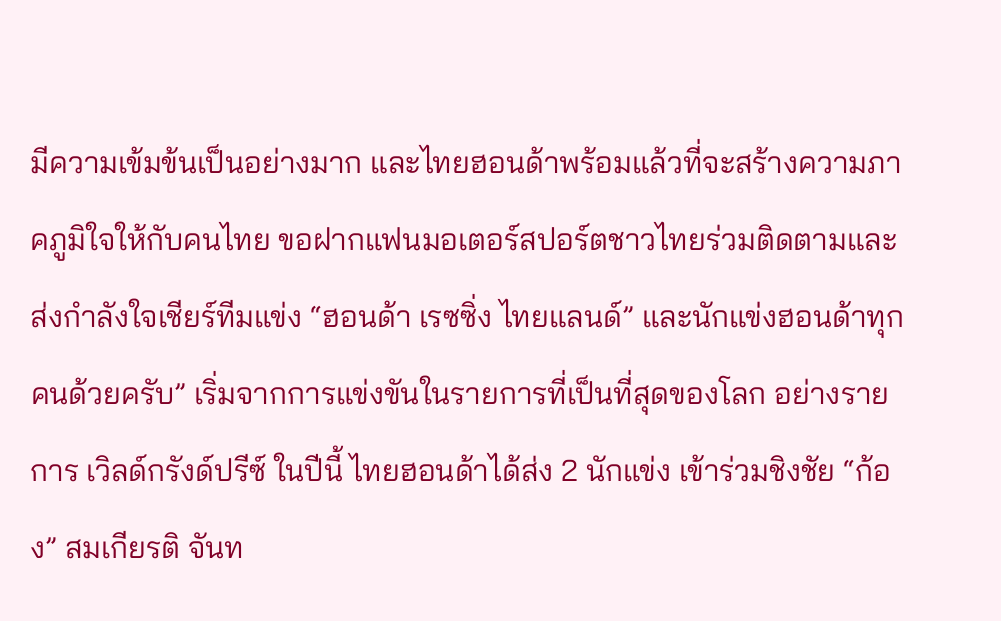มีความเข้มข้นเป็นอย่างมาก และไทยฮอนด้าพร้อมแล้วที่จะสร้างความภาคภูมิใจให้กับคนไทย ขอฝากแฟนมอเตอร์สปอร์ตชาวไทยร่วมติดตามและส่งกำลังใจเชียร์ทีมแข่ง “ฮอนด้า เรซซิ่ง ไทยแลนด์” และนักแข่งฮอนด้าทุกคนด้วยครับ” เริ่มจากการแข่งขันในรายการที่เป็นที่สุดของโลก อย่างรายการ เวิลด์กรังด์ปรีซ์ ในปีนี้ ไทยฮอนด้าได้ส่ง 2 นักแข่ง เข้าร่วมชิงชัย “ก้อง” สมเกียรติ จันท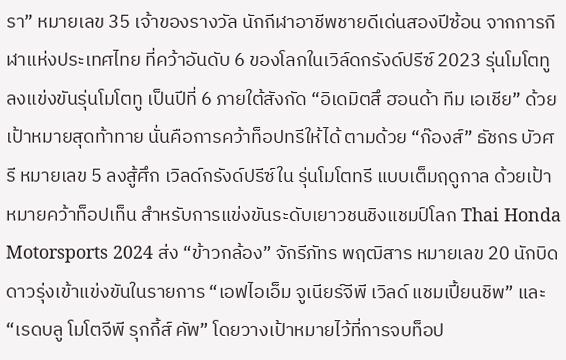รา” หมายเลข 35 เจ้าของรางวัล นักกีฬาอาชีพชายดีเด่นสองปีซ้อน จากการกีฬาแห่งประเทศไทย ที่คว้าอันดับ 6 ของโลกในเวิล์ดกรังด์ปรีซ์ 2023 รุ่นโมโตทู ลงแข่งขันรุ่นโมโตทู เป็นปีที่ 6 ภายใต้สังกัด “อิเดมิตสึ ฮอนด้า ทีม เอเชีย” ด้วยเป้าหมายสุดท้าทาย นั่นคือการคว้าท็อปทรีให้ได้ ตามด้วย “ก๊องส์” ธัชกร บัวศรี หมายเลข 5 ลงสู้ศึก เวิลด์กรังด์ปรีซ์ใน รุ่นโมโตทรี แบบเต็มฤดูกาล ด้วยเป้าหมายคว้าท็อปเท็น สำหรับการแข่งขันระดับเยาวชนชิงแชมป์โลก Thai Honda Motorsports 2024 ส่ง “ข้าวกล้อง” จักรีภัทร พฤฒิสาร หมายเลข 20 นักบิดดาวรุ่งเข้าแข่งขันในรายการ “เอฟไอเอ็ม จูเนียร์จีพี เวิลด์ แชมเปี้ยนชิพ” และ “เรดบลู โมโตจีพี รุกกี้ส์ คัพ” โดยวางเป้าหมายไว้ที่การจบท็อป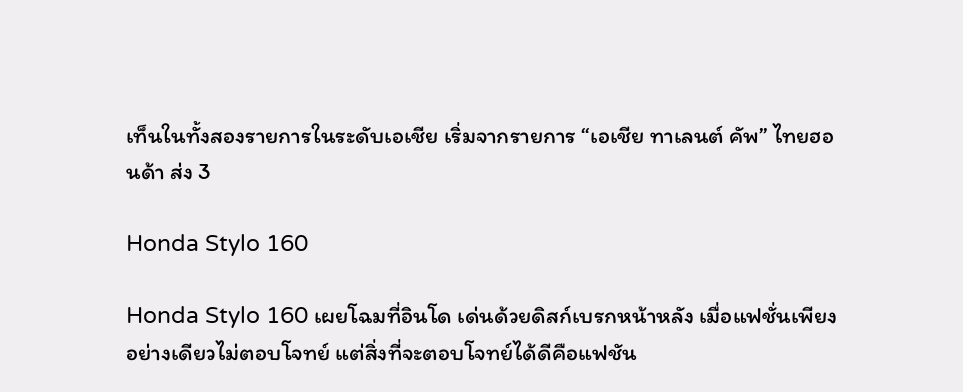เท็นในทั้งสองรายการในระดับเอเชีย เริ่มจากรายการ “เอเชีย ทาเลนต์ คัพ” ไทยฮอนด้า ส่ง 3

Honda Stylo 160

Honda Stylo 160 เผยโฉมที่อินโด เด่นด้วยดิสก์เบรกหน้าหลัง เมื่อแฟชั่นเพียงอย่างเดียวไม่ตอบโจทย์ แต่สิ่งที่จะตอบโจทย์ได้ดีคือแฟชัน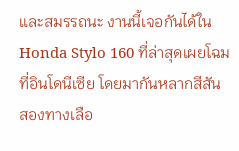และสมรรถนะ งานนี้เจอกันได้ใน Honda Stylo 160 ที่ล่าสุดเผยโฉมที่อินโดนีเซีย โดยมากันหลากสีสัน สองทางเลือ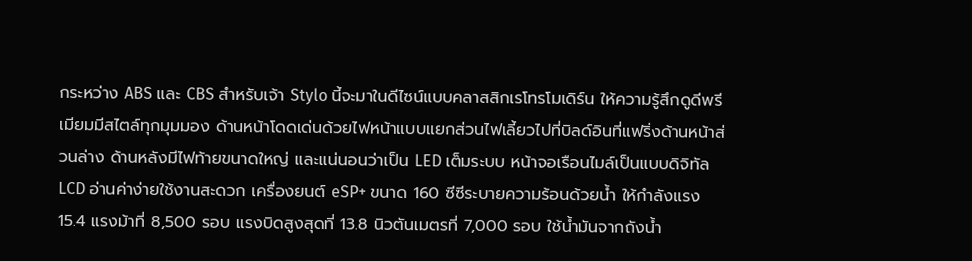กระหว่าง ABS และ CBS สำหรับเจ้า Stylo นี้จะมาในดีไซน์แบบคลาสสิกเรโทรโมเดิร์น ให้ความรู้สึกดูดีพรีเมียมมีสไตล์ทุกมุมมอง ด้านหน้าโดดเด่นด้วยไฟหน้าแบบแยกส่วนไฟเลี้ยวไปที่บิลด์อินที่แฟริ่งด้านหน้าส่วนล่าง ด้านหลังมีไฟท้ายขนาดใหญ่ และแน่นอนว่าเป็น LED เต็มระบบ หน้าจอเรือนไมล์เป็นแบบดิจิทัล LCD อ่านค่าง่ายใช้งานสะดวก เครื่องยนต์ eSP+ ขนาด 160 ซีซีระบายความร้อนด้วยน้ำ ให้กำลังแรง 15.4 แรงม้าที่ 8,500 รอบ แรงบิดสูงสุดที่ 13.8 นิวตันเมตรที่ 7,000 รอบ ใช้น้ำมันจากถังน้ำ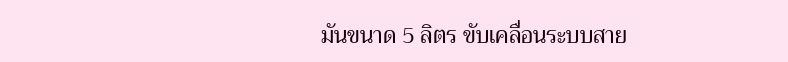มันขนาด 5 ลิตร ขับเคลื่อนระบบสาย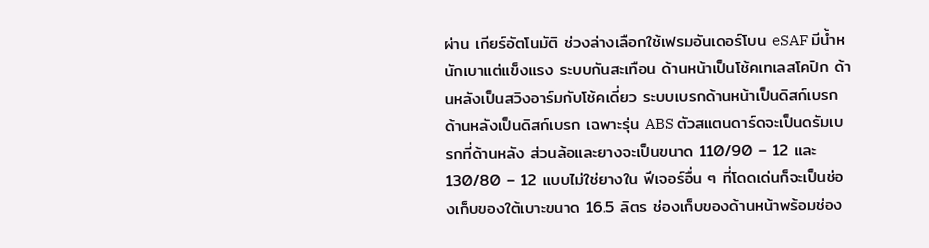ผ่าน เกียร์อัตโนมัติ ช่วงล่างเลือกใช้เฟรมอันเดอร์โบน eSAF มีน้ำหนักเบาแต่แข็งแรง ระบบกันสะเทือน ด้านหน้าเป็นโช้คเทเลสโคปิก ด้านหลังเป็นสวิงอาร์มกับโช้คเดี่ยว ระบบเบรกด้านหน้าเป็นดิสก์เบรก ด้านหลังเป็นดิสก์เบรก เฉพาะรุ่น ABS ตัวสแตนดาร์ดจะเป็นดรัมเบรกที่ด้านหลัง ส่วนล้อและยางจะเป็นขนาด 110/90 – 12 และ 130/80 – 12 แบบไม่ใช่ยางใน ฟีเจอร์อื่น ๆ ที่โดดเด่นก็จะเป็นช่องเก็บของใต้เบาะขนาด 16.5 ลิตร ช่องเก็บของด้านหน้าพร้อมช่อง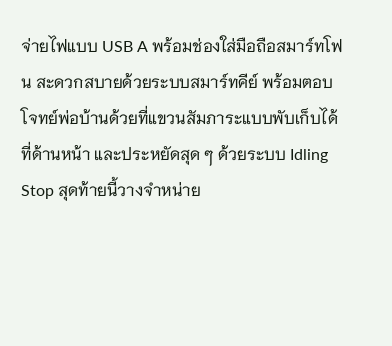จ่ายไฟแบบ USB A พร้อมช่องใส่มือถือสมาร์ทโฟน สะดวกสบายด้วยระบบสมาร์ทคีย์ พร้อมตอบโจทย์พ่อบ้านด้วยที่แขวนสัมภาระแบบพับเก็บได้ที่ด้านหน้า และประหยัดสุด ๆ ด้วยระบบ Idling Stop สุดท้ายนี้วางจำหน่าย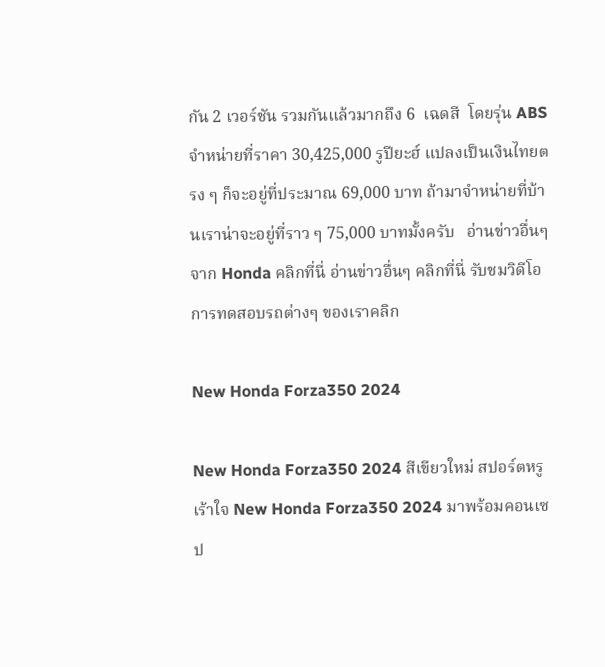กัน 2 เวอร์ชัน รวมกันแล้วมากถึง 6  เฉดสี  โดยรุ่น ABS จำหน่ายที่ราคา 30,425,000 รูปียะฮ์ แปลงเป็นเงินไทยตรง ๆ ก็จะอยู่ที่ประมาณ 69,000 บาท ถ้ามาจำหน่ายที่บ้านเราน่าจะอยู่ที่ราว ๆ 75,000 บาทมั้งครับ   อ่านข่าวอื่นๆ จาก Honda คลิกที่นี่ อ่านข่าวอื่นๆ คลิกที่นี่ รับชมวิดีโอการทดสอบรถต่างๆ ของเราคลิก

New Honda Forza350 2024

New Honda Forza350 2024 สีเขียวใหม่ สปอร์ตหรูเร้าใจ New Honda Forza350 2024 มาพร้อมคอนเซป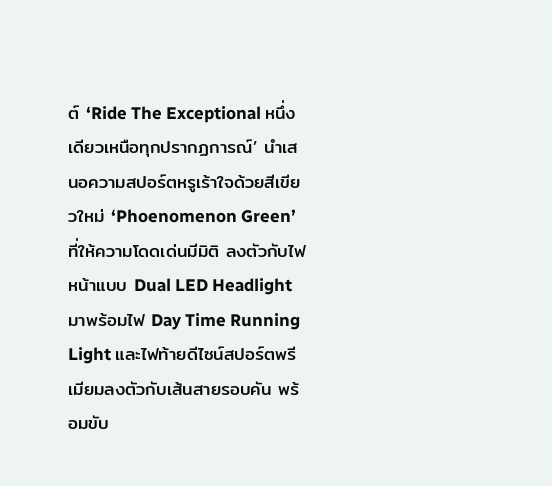ต์ ‘Ride The Exceptional หนึ่งเดียวเหนือทุกปรากฏการณ์’ นำเสนอความสปอร์ตหรูเร้าใจด้วยสีเขียวใหม่ ‘Phoenomenon Green’ ที่ให้ความโดดเด่นมีมิติ ลงตัวกับไฟหน้าแบบ Dual LED Headlight มาพร้อมไฟ Day Time Running Light และไฟท้ายดีไซน์สปอร์ตพรีเมียมลงตัวกับเส้นสายรอบคัน พร้อมขับ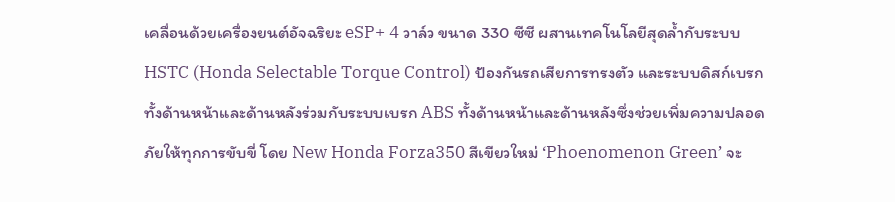เคลื่อนด้วยเครื่องยนต์อัจฉริยะ eSP+ 4 วาล์ว ขนาด 330 ซีซี ผสานเทคโนโลยีสุดล้ำกับระบบ HSTC (Honda Selectable Torque Control) ป้องกันรถเสียการทรงตัว และระบบดิสก์เบรกทั้งด้านหน้าและด้านหลังร่วมกับระบบเบรก ABS ทั้งด้านหน้าและด้านหลังซึ่งช่วยเพิ่มความปลอดภัยให้ทุกการขับขี่ โดย New Honda Forza350 สีเขียวใหม่ ‘Phoenomenon Green’ จะ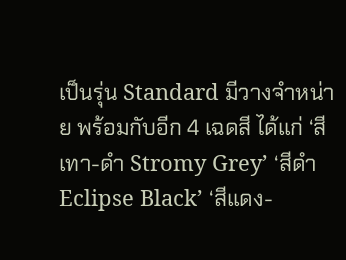เป็นรุ่น Standard มีวางจำหน่าย พร้อมกับอีก 4 เฉดสี ได้แก่ ‘สีเทา-ดำ Stromy Grey’ ‘สีดำ Eclipse Black’ ‘สีแดง-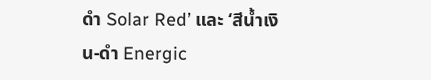ดำ Solar Red’ และ ‘สีน้ำเงิน-ดำ Energic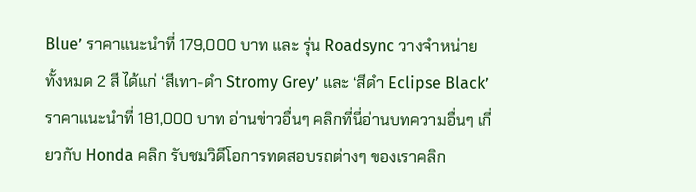Blue’ ราคาแนะนำที่ 179,000 บาท และ รุ่น Roadsync วางจำหน่ายทั้งหมด 2 สี ได้แก่ ‘สีเทา-ดำ Stromy Grey’ และ ‘สีดำ Eclipse Black’ ราคาแนะนำที่ 181,000 บาท อ่านข่าวอื่นๆ คลิกที่นี่อ่านบทความอื่นๆ เกี่ยวกับ Honda คลิก รับชมวิดีโอการทดสอบรถต่างๆ ของเราคลิก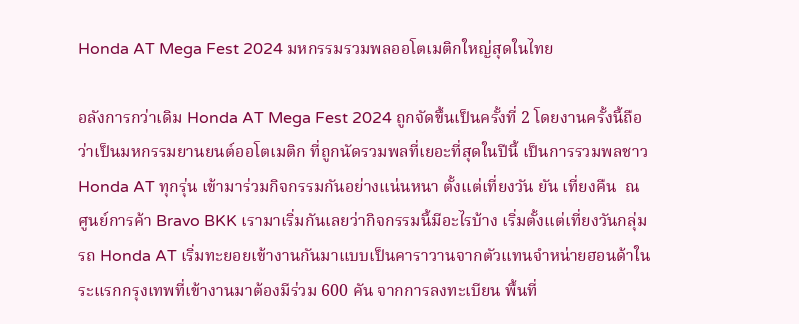Honda AT Mega Fest 2024 มหกรรมรวมพลออโตเมติกใหญ่สุดในไทย

อลังการกว่าเดิม Honda AT Mega Fest 2024 ถูกจัดขึ้นเป็นครั้งที่ 2 โดยงานครั้งนี้ถือว่าเป็นมหกรรมยานยนต์ออโตเมติก ที่ถูกนัดรวมพลที่เยอะที่สุดในปีนี้ เป็นการรวมพลชาว Honda AT ทุกรุ่น เข้ามาร่วมกิจกรรมกันอย่างแน่นหนา ตั้งแต่เที่ยงวัน ยัน เที่ยงคืน  ณ ศูนย์การค้า Bravo BKK เรามาเริ่มกันเลยว่ากิจกรรมนี้มีอะไรบ้าง เริ่มตั้งแต่เที่ยงวันกลุ่มรถ Honda AT เริ่มทะยอยเข้างานกันมาแบบเป็นคาราวานจากตัวแทนจำหน่ายฮอนด้าในระแรกกรุงเทพที่เข้างานมาต้องมีร่วม 600 คัน จากการลงทะเบียน พื้นที่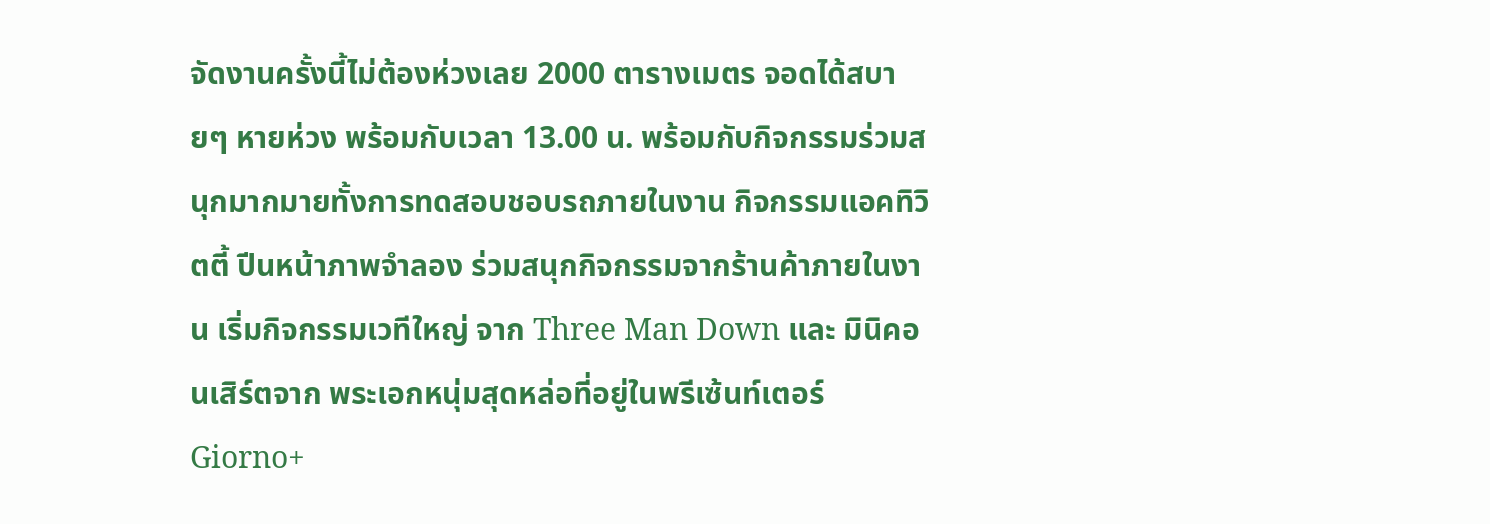จัดงานครั้งนี้ไม่ต้องห่วงเลย 2000 ตารางเมตร จอดได้สบายๆ หายห่วง พร้อมกับเวลา 13.00 น. พร้อมกับกิจกรรมร่วมสนุกมากมายทั้งการทดสอบชอบรถภายในงาน กิจกรรมแอคทิวิตตี้ ปีนหน้าภาพจำลอง ร่วมสนุกกิจกรรมจากร้านค้าภายในงาน เริ่มกิจกรรมเวทีใหญ่ จาก Three Man Down และ มินิคอนเสิร์ตจาก พระเอกหนุ่มสุดหล่อที่อยู่ในพรีเซ้นท์เตอร์ Giorno+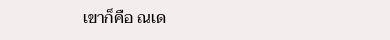เขาก็คือ ณเด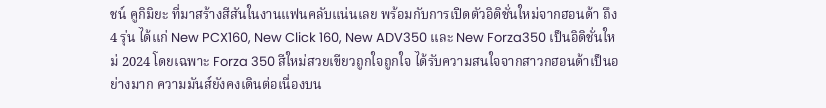ชน์ คูกิมิยะ ที่มาสร้างสีสันในงานแฟนคลับแน่นเลย พร้อมกับการเปิดตัวอิดิชั่นใหม่จากฮอนด้า ถึง 4 รุ่น ได้แก่ New PCX160, New Click 160, New ADV350 และ New Forza350 เป็นอิดิชั่นใหม่ 2024 โดยเฉพาะ Forza 350 สีใหม่สวยเขียวถูกใจถูกใจ ได้รับความสนใจจากสาวกฮอนด้าเป็นอย่างมาก ความมันส์ยังคงเดินต่อเนื่องบน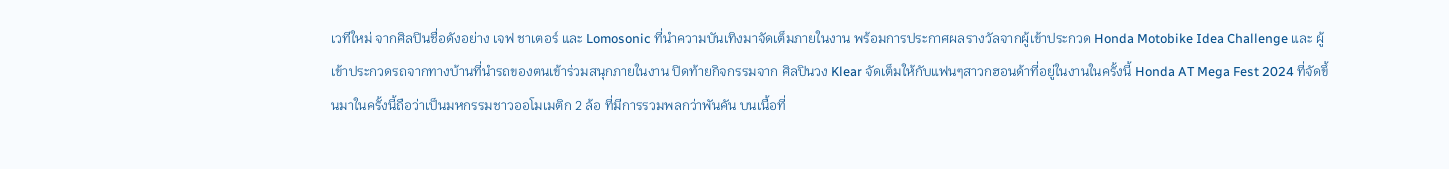เวทีใหม่ จากศิลปินชื่อดังอย่าง เจฟ ชาเตอร์ และ Lomosonic ที่นำความบันเทิงมาจัดเต็มภายในงาน พร้อมการประกาศผลรางวัลจากผู้เข้าประกวด Honda Motobike Idea Challenge และ ผู้เข้าประกวดรถจากทางบ้านที่นำรถของตนเข้าร่วมสนุกภายในงาน ปิดท้ายกิจกรรมจาก ศิลปินวง Klear จัดเต็มให้กับแฟนๆสาวกฮอนด้าที่อยู่ในงานในครั้งนี้ Honda AT Mega Fest 2024 ที่จัดขึ้นมาในครั้งนี้ถือว่าเป็นมหกรรมชาวออโมเมติก 2 ล้อ ที่มีการรวมพลกว่าพันคัน บนเนื้อที่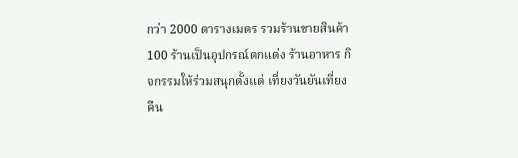กว่า 2000 ตารางเมตร รวมร้านขายสินค้า 100 ร้านเป็นอุปกรณ์ตกแต่ง ร้านอาหาร กิจกรรมให้ร่วมสนุกตั้งแต่ เที่ยงวันยันเที่ยงคืน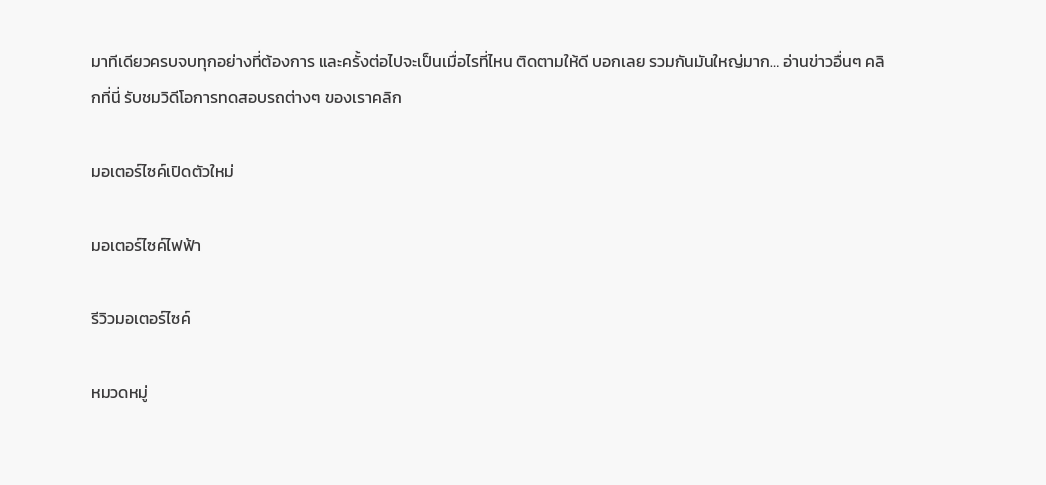มาทีเดียวครบจบทุกอย่างที่ต้องการ และครั้งต่อไปจะเป็นเมื่อไรที่ไหน ติดตามให้ดี บอกเลย รวมกันมันใหญ่มาก… อ่านข่าวอื่นๆ คลิกที่นี่ รับชมวิดีโอการทดสอบรถต่างๆ ของเราคลิก

มอเตอร์ไซค์เปิดตัวใหม่

มอเตอร์ไซค์ไฟฟ้า

รีวิวมอเตอร์ไซค์

หมวดหมู่